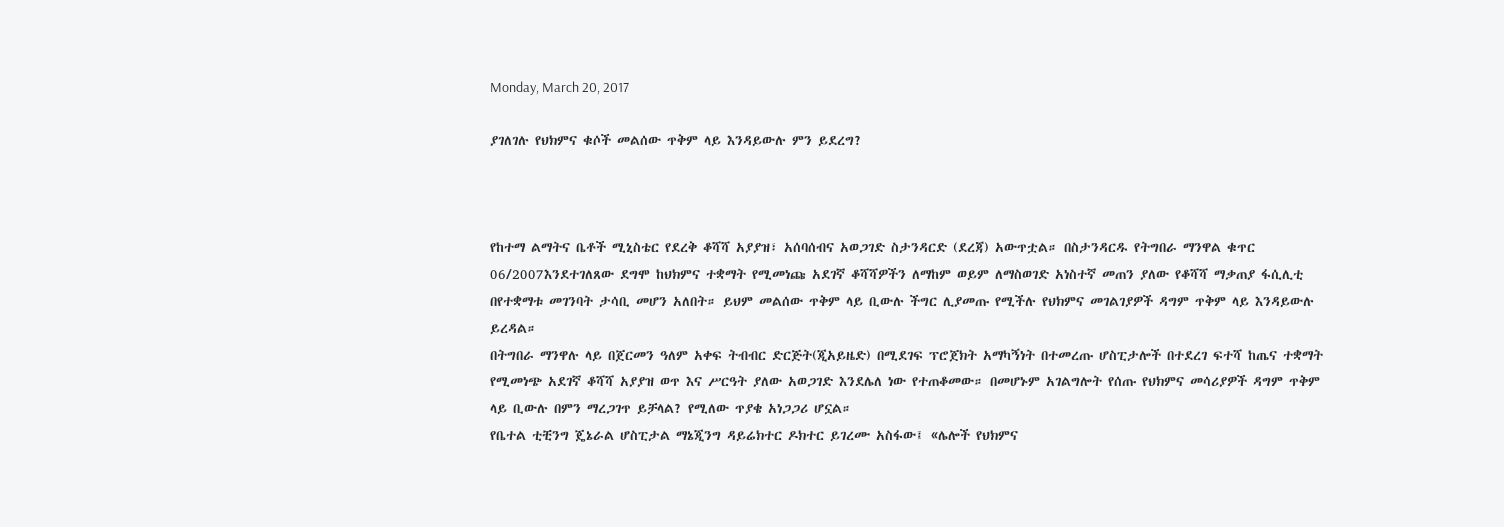Monday, March 20, 2017

ያገለገሉ የህክምና ቁሶች መልሰው ጥቅም ላይ እንዳይውሉ ምን ይደረግ?



የከተማ ልማትና ቤቶች ሚኒስቴር የደረቅ ቆሻሻ አያያዝ፣ አሰባሰብና አወጋገድ ስታንዳርድ (ደረጃ) አውጥቷል። በስታንዳርዱ የትግበራ ማንዋል ቁጥር 06/2007እንደተገለጸው ደግሞ ከህክምና ተቋማት የሚመነጩ አደገኛ ቆሻሻዎችን ለማከም ወይም ለማስወገድ አነስተኛ መጠን ያለው የቆሻሻ ማቃጠያ ፋሲሊቲ በየተቋማቱ መገንባት ታሳቢ መሆን አለበት። ይህም መልሰው ጥቅም ላይ ቢውሉ ችግር ሊያመጡ የሚችሉ የህክምና መገልገያዎች ዳግም ጥቅም ላይ እንዳይውሉ ይረዳል።
በትግበራ ማንዋሉ ላይ በጀርመን ዓለም አቀፍ ትብብር ድርጅት(ጂአይዜድ) በሚደገፍ ፕሮጀክት አማካኝነት በተመረጡ ሆስፒታሎች በተደረገ ፍተሻ ከጤና ተቋማት የሚመነጭ አደገኛ ቆሻሻ አያያዝ ወጥ እና ሥርዓት ያለው አወጋገድ እንደሌለ ነው የተጠቆመው። በመሆኑም አገልግሎት የሰጡ የህክምና መሳሪያዎች ዳግም ጥቅም ላይ ቢውሉ በምን ማረጋገጥ ይቻላል? የሚለው ጥያቄ አነጋጋሪ ሆኗል።
የቤተል ቲቺንግ ጄኔራል ሆስፒታል ማኔጂንግ ዳይሬክተር ዶክተር ይገረሙ አስፋው፤ «ሌሎች የህክምና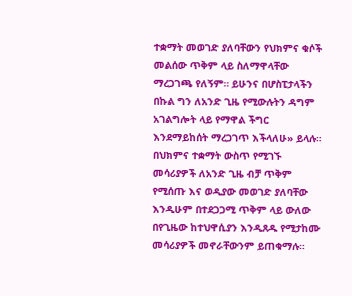ተቋማት መወገድ ያለባቸውን የህክምና ቁሶች መልሰው ጥቅም ላይ ስለማዋላቸው ማረጋገጫ የለኝም። ይሁንና በሆስፒታላችን በኩል ግን ለአንድ ጊዜ የሚውሉትን ዳግም አገልግሎት ላይ የማዋል ችግር እንደማይከሰት ማረጋገጥ እችላለሁ» ይላሉ። በህክምና ተቋማት ውስጥ የሚገኙ መሳሪያዎች ለአንድ ጊዜ ብቻ ጥቅም የሚሰጡ እና ወዲያው መወገድ ያለባቸው እንዲሁም በተደጋጋሚ ጥቅም ላይ ውለው በየጊዜው ከተህዋሲያን እንዲጸዱ የሚታከሙ መሳሪያዎች መኖራቸውንም ይጠቁማሉ።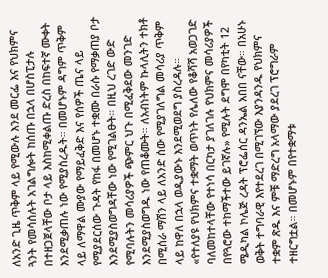ለአንድ ጊዜ ጥቅም ላይ የሚውሉ እንደ መርፌ እና የህክምና ጓንት የመሳሰሉት አገልግሎት ከሰጡ በኋላ በሆስፒታሉ በተዘጋጀላቸው ቦታ ላይ እስከሚቀልጡ ድረስ በከፍተኛ ሙቀት እንደሚቃጠሉ ነው የሚያስረዱት። በመሆኑም ዳግም ጥቅም ላይ ለማዋል ሙያው የማይፈቅድ እና የሰዎች ጤና ላይ የሚያደርሰው ጉዳት የከፋ በመሆኑ ተቋሙ በራሱ የማቃጠያ ቦታ እንደሚያስወግዳቸው ነው የሚገልፁት። በዚህ ረገድ ውድ የሚባሉትን መሳሪያዎች ጭምር ህጉ በሚፈቅደው መንገድ እንደሚያስወግዱ ነው የጠቆሙት። ለአብነትም ኩላሊትን ተክቶ በሚሰራ ማሽን ላይ ለአንድ ሰው የሚያገለግል መሳሪያ ጥቅም ላይ ከዋለ በኋላ ወዲያውኑ እንደሚወደግ ያስረዳሉ።
«የተለያዩ የህክምና ተቋማት ወጥነት የሌለው የቆሻሻ አወጋገድ ባለመከተላቸው የተነሳ በርካታ ያገለገሉ የህክምና መሳሪያዎች በየጓሮው ተከማችተው ይገኛሉ» የሚሉት ደግሞ በየካቲት 12 ሜዲካል ኮሌጅ ረዳት ፕሮፌሰር ዳንኤል አበበ ናቸው። በአሁኑ ወቅት ተግባራዊ እየተደረገ በሚገኘው እያንዳንዱ የህክምና ተቋም ጽዱ እና ምቹ ማድረግ አላማው ያደረገ ፕሮግራም ተዘርግቷል። በመሆኑም በየተቋማቱ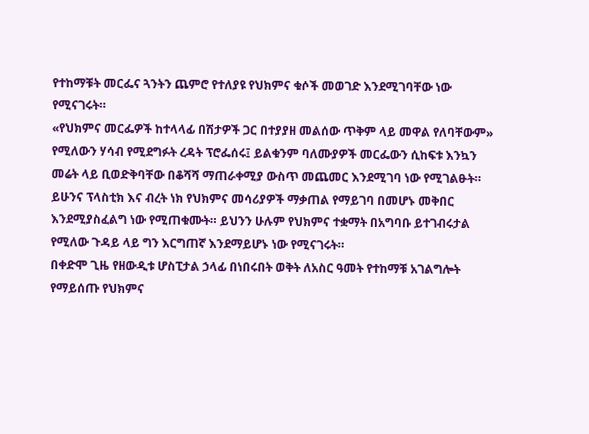የተከማቹት መርፌና ጓንትን ጨምሮ የተለያዩ የህክምና ቁሶች መወገድ እንደሚገባቸው ነው የሚናገሩት።
«የህክምና መርፌዎች ከተላላፊ በሽታዎች ጋር በተያያዘ መልሰው ጥቅም ላይ መዋል የለባቸውም» የሚለውን ሃሳብ የሚደግፉት ረዳት ፕሮፌሰሩ፤ ይልቁንም ባለሙያዎች መርፌውን ሲከፍቱ እንኳን መሬት ላይ ቢወድቅባቸው በቆሻሻ ማጠራቀሚያ ውስጥ መጨመር እንደሚገባ ነው የሚገልፁት። ይሁንና ፕላስቲክ እና ብረት ነክ የህክምና መሳሪያዎች ማቃጠል የማይገባ በመሆኑ መቅበር እንደሚያስፈልግ ነው የሚጠቁሙት። ይህንን ሁሉም የህክምና ተቋማት በአግባቡ ይተገብሩታል የሚለው ጉዳይ ላይ ግን እርግጠኛ እንደማይሆኑ ነው የሚናገሩት።
በቀድሞ ጊዜ የዘውዲቱ ሆስፒታል ኃላፊ በነበሩበት ወቅት ለአስር ዓመት የተከማቹ አገልግሎት የማይሰጡ የህክምና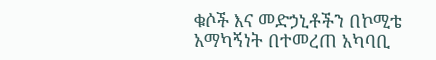ቁሶች እና መድኃኒቶችን በኮሚቴ አማካኝነት በተመረጠ አካባቢ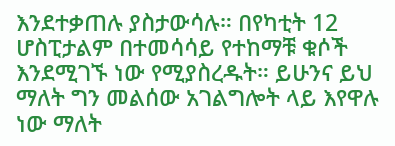እንደተቃጠሉ ያስታውሳሉ። በየካቲት 12 ሆስፒታልም በተመሳሳይ የተከማቹ ቁሶች እንደሚገኙ ነው የሚያስረዱት። ይሁንና ይህ ማለት ግን መልሰው አገልግሎት ላይ እየዋሉ ነው ማለት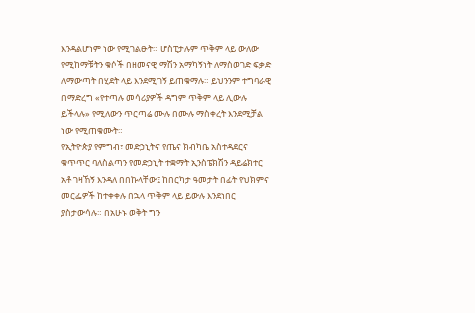እንዳልሆነም ነው የሚገልፁት። ሆስፒታሉም ጥቅም ላይ ውለው የሚከማቹትን ቁሶች በዘመናዊ ማሽን አማካኝነት ለማስወገድ ፍቃድ ለማውጣት በሂደት ላይ እንደሚገኝ ይጠቁማሉ። ይህንንም ተግባራዊ በማድረግ «የተጣሉ መሳሪያዎች ዳግም ጥቅም ላይ ሊውሉ ይችላሉ» የሚለውን ጥርጣሬ ሙሉ በሙሉ ማስቀረት እንደሚቻል ነው የሚጠቁሙት።
የኢትዮጵያ የምግብ፣ መድኃኒትና የጤና ክብካቤ አስተዳደርና ቁጥጥር ባለስልጣን የመድኃኒት ተቋማት ኢንስፔክሽን ዳይሬክተር አቶ ገዛኸኝ እንዳለ በበኩላቸው፤ ከበርካታ ዓመታት በፊት የህክምና መርፌዎች ከተቀቀሉ በኋላ ጥቅም ላይ ይውሉ እንደነበር ያስታውሳሉ። በአሁኑ ወቅት ግን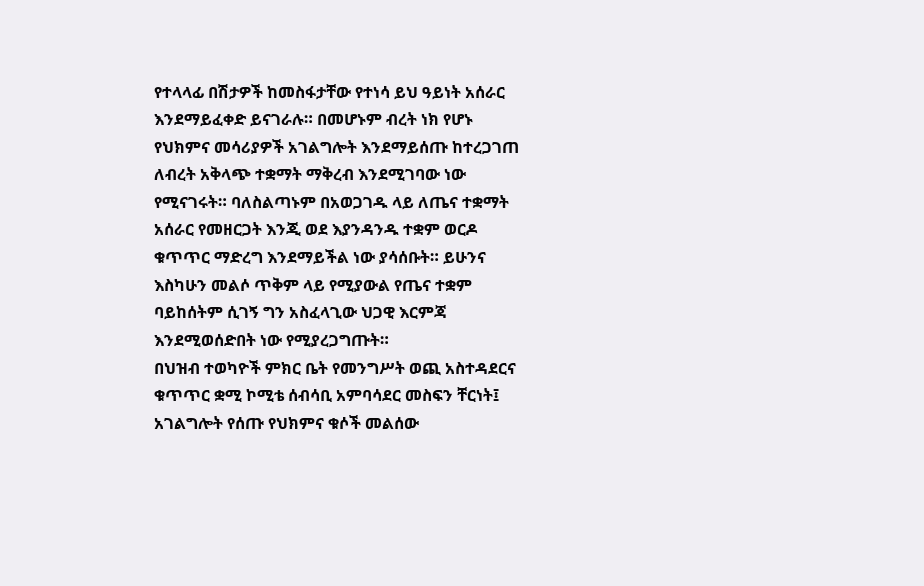የተላላፊ በሽታዎች ከመስፋታቸው የተነሳ ይህ ዓይነት አሰራር እንደማይፈቀድ ይናገራሉ። በመሆኑም ብረት ነክ የሆኑ የህክምና መሳሪያዎች አገልግሎት እንደማይሰጡ ከተረጋገጠ ለብረት አቅላጭ ተቋማት ማቅረብ እንደሚገባው ነው የሚናገሩት። ባለስልጣኑም በአወጋገዱ ላይ ለጤና ተቋማት አሰራር የመዘርጋት እንጂ ወደ እያንዳንዱ ተቋም ወርዶ ቁጥጥር ማድረግ እንደማይችል ነው ያሳሰቡት። ይሁንና እስካሁን መልሶ ጥቅም ላይ የሚያውል የጤና ተቋም ባይከሰትም ሲገኝ ግን አስፈላጊው ህጋዊ እርምጃ እንደሚወሰድበት ነው የሚያረጋግጡት።
በህዝብ ተወካዮች ምክር ቤት የመንግሥት ወጪ አስተዳደርና ቁጥጥር ቋሚ ኮሚቴ ሰብሳቢ አምባሳደር መስፍን ቸርነት፤ አገልግሎት የሰጡ የህክምና ቁሶች መልሰው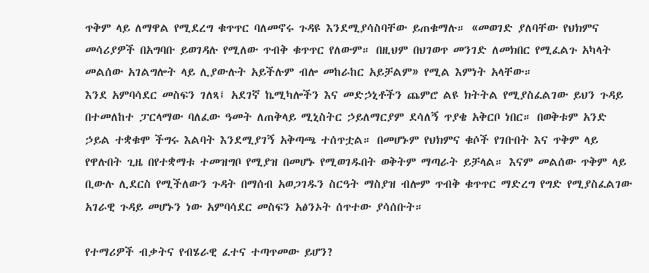ጥቅም ላይ ለማዋል የሚደረግ ቁጥጥር ባለመኖሩ ጉዳዩ እንደሚያሳስባቸው ይጠቁማሉ። «መወገድ ያለባቸው የህክምና መሳሪያዎች በአግባቡ ይወገዳሉ የሚለው ጥብቅ ቁጥጥር የለውም። በዚህም በህገወጥ መንገድ ለመክበር የሚፈልጉ አካላት መልሰው አገልግሎት ላይ ሊያውሉት አይችሉም ብሎ መከራከር አይቻልም» የሚል እምነት አላቸው።
እንደ አምባሳደር መስፍን ገለጻ፤ አደገኛ ኬሚካሎችን እና መድኃኒቶችን ጨምሮ ልዩ ክትትል የሚያስፈልገው ይህን ጉዳይ በተመለከተ ፓርላማው ባለፈው ዓመት ለጠቅላይ ሚኒስትር ኃይለማርያም ደሳለኝ ጥያቄ አቅርቦ ነበር። በወቅቱም አንድ ኃይል ተቋቁሞ ችግሩ እልባት እንደሚያገኝ አቅጣጫ ተሰጥቷል። በመሆኑም የህክምና ቁሶች የገቡበት እና ጥቅም ላይ የዋሉበት ጊዜ በየተቋማቱ ተመዝግቦ የሚያዝ በመሆኑ የሚወገዱበት ወቅትም ማጣራት ይቻላል። እናም መልሰው ጥቅም ላይ ቢውሉ ሊደርስ የሚችለውን ጉዳት በማሰብ አወጋገዱን ስርዓት ማስያዝ ብሎም ጥብቅ ቁጥጥር ማድረግ የግድ የሚያስፈልገው አገራዊ ጉዳይ መሆኑን ነው አምባሳደር መስፍን አፅንኦት ሰጥተው ያሳሰቡት።

የተማሪዎች ብቃትና የብሄራዊ ፈተና ተጣጥመው ይሆን?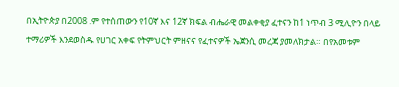በኢትዮጵያ በ2008 .ም የተሰጠውን የ10ኛ እና 12ኛ ክፍል ብሔራዊ መልቀቂያ ፈተናን ከ1 ነጥብ 3 ሚሊዮን በላይ ተማሪዎች እንደወስዱ የሀገር አቀፍ የትምህርት ምዘናና የፈተናዎች ኤጀንሲ መረጃ ያመለክታል። በየአመቱም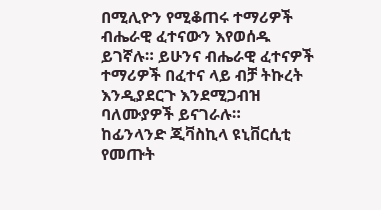በሚሊዮን የሚቆጠሩ ተማሪዎች ብሔራዊ ፈተናውን እየወሰዱ ይገኛሉ። ይሁንና ብሔራዊ ፈተናዎች ተማሪዎች በፈተና ላይ ብቻ ትኩረት እንዲያደርጉ እንደሚጋብዝ ባለሙያዎች ይናገራሉ።
ከፊንላንድ ጂቫስኪላ ዩኒቨርሲቲ የመጡት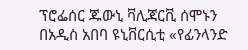ፕሮፌሰር ጁውኒ ቫሊጃርቪ ሰሞኑን በአዲስ አበባ ዩኒቨርሲቲ «የፊንላንድ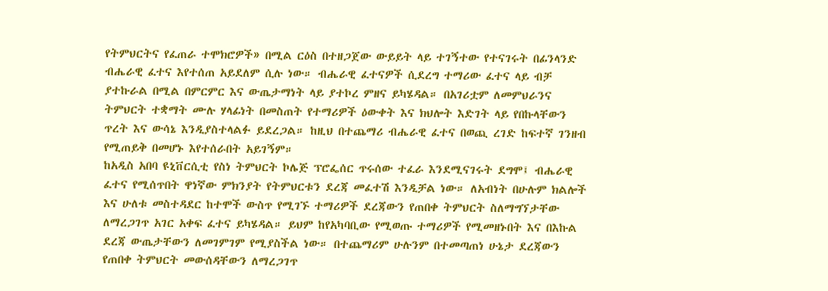የትምህርትና የፈጠራ ተሞክሮዎች» በሚል ርዕስ በተዘጋጀው ውይይት ላይ ተገኝተው የተናገሩት በፊንላንድ ብሔራዊ ፈተና እየተሰጠ አይደለም ሲሉ ነው። ብሔራዊ ፈተናዎች ሲደረግ ተማሪው ፈተና ላይ ብቻ ያተኩራል በሚል በምርምር እና ውጤታማነት ላይ ያተኮረ ምዘና ይካሄዳል። በአገሪቷም ለመምህራንና ትምህርት ተቋማት ሙሉ ሃላፊነት በመስጠት የተማሪዎች ዕውቀት እና ክህሎት እድገት ላይ የበኩላቸውን ጥረት እና ውሳኔ እንዲያስተላልፉ ይደረጋል። ከዚህ በተጨማሪ ብሔራዊ ፈተና በወጪ ረገድ ከፍተኛ ገንዘብ የሚጠይቅ በመሆኑ እየተሰራበት አይገኝም።
ከአዲስ አበባ ዩኒቨርሲቲ የስነ ትምህርት ኮሌጅ ፕሮፌሰር ጥሩሰው ተፈራ እንደሚናገሩት ደግሞ፤ ብሔራዊ ፈተና የሚሰጥበት ዋነኛው ምክንያት የትምህርቱን ደረጃ መፈተሽ እንዲቻል ነው። ለአብነት በሁሉም ክልሎች እና ሁለቱ መስተዳደር ከተሞች ውስጥ የሚገኙ ተማሪዎች ደረጃውን የጠበቀ ትምህርት ስለማግኘታቸው ለማረጋገጥ አገር አቀፍ ፈተና ይካሄዳል። ይህም ከየአካባቢው የሚወጡ ተማሪዎች የሚመዘኑበት እና በእኩል ደረጃ ውጤታቸውን ለመገምገም የሚያስችል ነው። በተጨማሪም ሁሉንም በተመጣጠነ ሁኔታ ደረጃውን የጠበቀ ትምህርት መውሰዳቸውን ለማረጋገጥ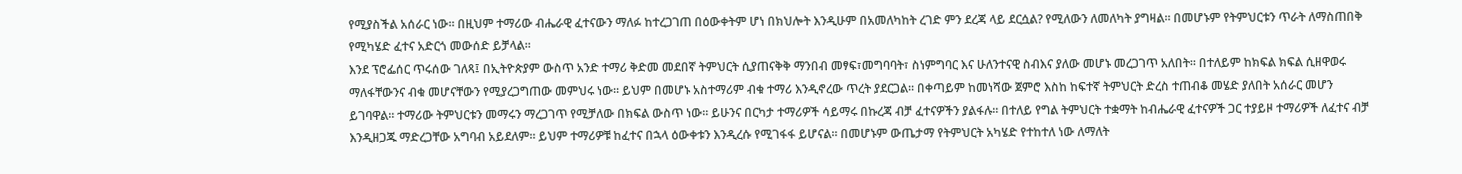የሚያስችል አሰራር ነው። በዚህም ተማሪው ብሔራዊ ፈተናውን ማለፉ ከተረጋገጠ በዕውቀትም ሆነ በክህሎት እንዲሁም በአመለካከት ረገድ ምን ደረጃ ላይ ደርሷል? የሚለውን ለመለካት ያግዛል። በመሆኑም የትምህርቱን ጥራት ለማስጠበቅ የሚካሄድ ፈተና አድርጎ መውሰድ ይቻላል።
እንደ ፕሮፌሰር ጥሩሰው ገለጻ፤ በኢትዮጵያም ውስጥ አንድ ተማሪ ቅድመ መደበኛ ትምህርት ሲያጠናቅቅ ማንበብ መፃፍ፣መግባባት፣ ስነምግባር እና ሁለንተናዊ ስብእና ያለው መሆኑ መረጋገጥ አለበት። በተለይም ከክፍል ክፍል ሲዘዋወሩ ማለፋቸውንና ብቁ መሆናቸውን የሚያረጋግጠው መምህሩ ነው። ይህም በመሆኑ አስተማሪም ብቁ ተማሪ እንዲኖረው ጥረት ያደርጋል። በቀጣይም ከመነሻው ጀምሮ እስከ ከፍተኛ ትምህርት ድረስ ተጠብቆ መሄድ ያለበት አሰራር መሆን ይገባዋል። ተማሪው ትምህርቱን መማሩን ማረጋገጥ የሚቻለው በክፍል ውስጥ ነው። ይሁንና በርካታ ተማሪዎች ሳይማሩ በኩረጃ ብቻ ፈተናዎችን ያልፋሉ። በተለይ የግል ትምህርት ተቋማት ከብሔራዊ ፈተናዎች ጋር ተያይዞ ተማሪዎች ለፈተና ብቻ እንዲዘጋጁ ማድረጋቸው አግባብ አይደለም። ይህም ተማሪዎቹ ከፈተና በኋላ ዕውቀቱን እንዲረሱ የሚገፋፋ ይሆናል። በመሆኑም ውጤታማ የትምህርት አካሄድ የተከተለ ነው ለማለት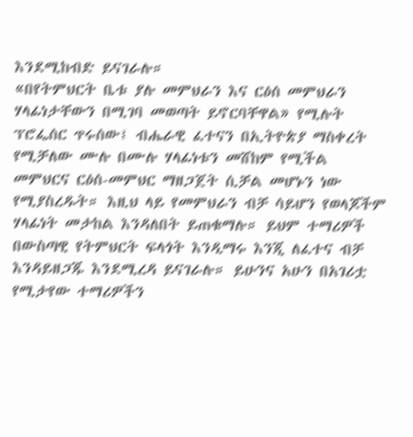እንደሚከብድ ይናገራሉ።
«በየትምህርት ቤቱ ያሉ መምህራን እና ርዕሰ መምህራን ሃላፊነታቸውን በሚገባ መወጣት ይኖርባቸዋል» የሚሉት ፕሮፌሰር ጥሩሰው፤ ብሔራዊ ፈተናን በኢትዮጵያ ማስቀረት የሚቻለው ሙሉ በሙሉ ሃላፊነቱን መሸከም የሚችል መምህርና ርዕሰ-መምህር ማዘጋጀት ሲቻል መሆኑን ነው የሚያስረዱት። እዚህ ላይ የመምህራን ብቻ ሳይሆን የወላጆችም ሃላፊነት መታከል እንዳለበት ይጠቁማሉ። ይህም ተማሪዎች በውስጣዊ የትምህርት ፍላጎት እንዲማሩ እንጂ ለፈተና ብቻ እንዳይዘጋጁ እንደሚረዳ ይናገራሉ። ይሁንና አሁን በአገሪቷ የሚታየው ተማሪዎችን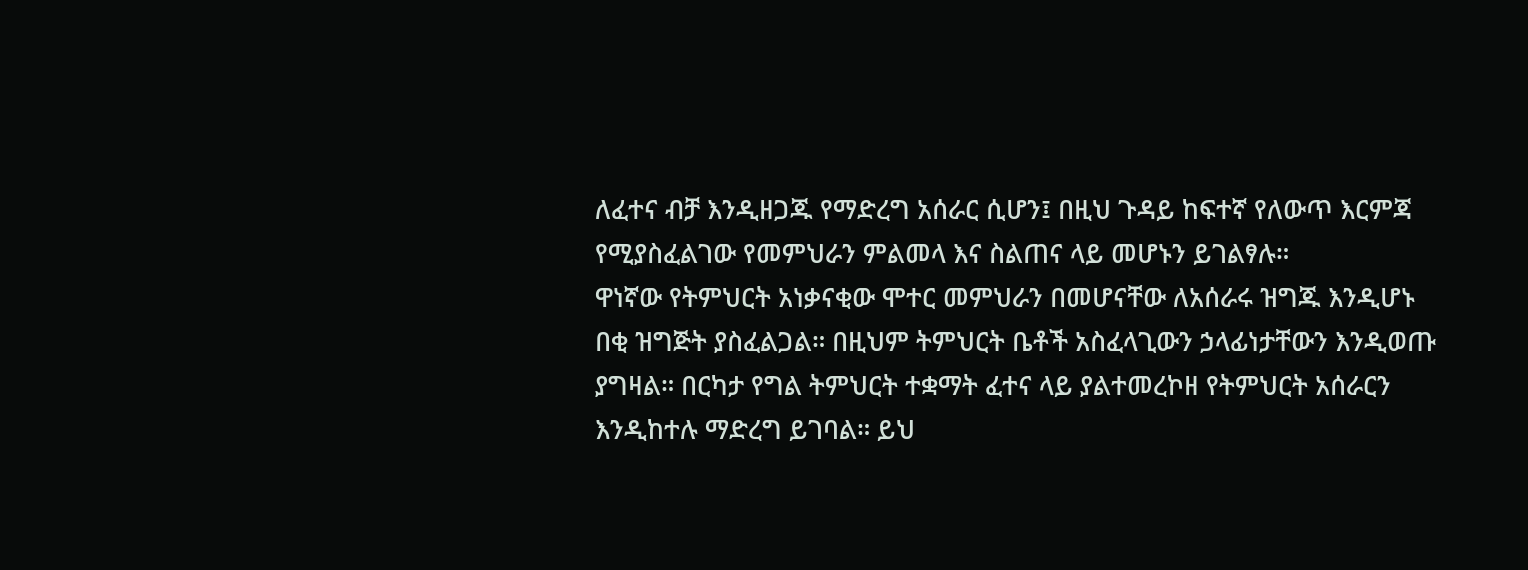ለፈተና ብቻ እንዲዘጋጁ የማድረግ አሰራር ሲሆን፤ በዚህ ጉዳይ ከፍተኛ የለውጥ እርምጃ የሚያስፈልገው የመምህራን ምልመላ እና ስልጠና ላይ መሆኑን ይገልፃሉ።
ዋነኛው የትምህርት አነቃናቂው ሞተር መምህራን በመሆናቸው ለአሰራሩ ዝግጁ እንዲሆኑ በቂ ዝግጅት ያስፈልጋል። በዚህም ትምህርት ቤቶች አስፈላጊውን ኃላፊነታቸውን እንዲወጡ ያግዛል። በርካታ የግል ትምህርት ተቋማት ፈተና ላይ ያልተመረኮዘ የትምህርት አሰራርን እንዲከተሉ ማድረግ ይገባል። ይህ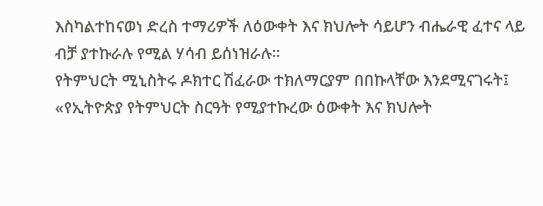እስካልተከናወነ ድረስ ተማሪዎች ለዕውቀት እና ክህሎት ሳይሆን ብሔራዊ ፈተና ላይ ብቻ ያተኩራሉ የሚል ሃሳብ ይሰነዝራሉ።
የትምህርት ሚኒስትሩ ዶክተር ሽፈራው ተክለማርያም በበኩላቸው እንደሚናገሩት፤ «የኢትዮጵያ የትምህርት ስርዓት የሚያተኩረው ዕውቀት እና ክህሎት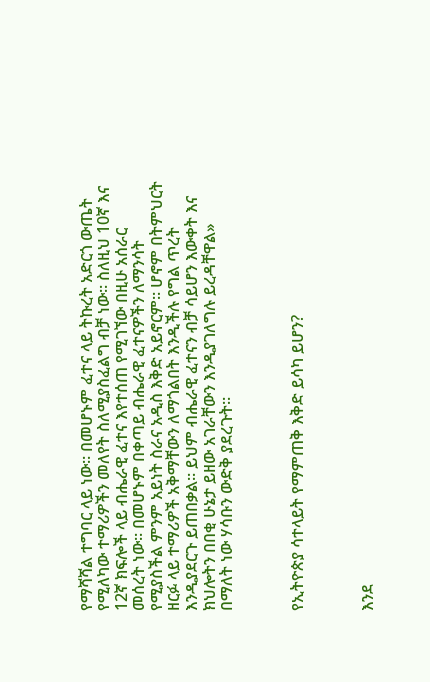የማሻሻል ተግባር ላይ ነው። በመሆኑም ፈተና ላይ ትኩረት አድርጎ ውጤት የሚለካው ተማሪዎችን መለየት ስለሚያስፈልግ ብቻ ነው። ስለዚህ 10ኛ እና 12ኛ ክፍሎች ላይ ብሔራዊ ፈተና እየተሰጠ የሚገኘው በዚሁ አሰራር መሰረት ነው። በመሆኑም በቀጣይ ብሔራዊ ፈተናዎችን ለማንሳት የሚያስችል ምንም አይነት ስራና አዲስ እቅድ አይኖርም። ሆኖም በትምህርት ዘርፉ ላይ ተማሪዎች አቅማቸውን ለማጎልበት እንዲችሉ የግል ጥረት እንዲያደርጉ ይጠበቃል። ይህም ብሔራዊ ፈተናን ብቻ ሳይሆን እውቀት እና ክህሎትን በበቂ ሁኔታ ይዘው አገራቸውን እንዲያገለግሉ ይረዳቸዋል» በማለት ነው ሃሳቡን ውድቅ ያደረጉት።



የኢትዮጵያ ሳተላይት የማምጠቅ እቅድ ይሳካ ይሆን?



እንደ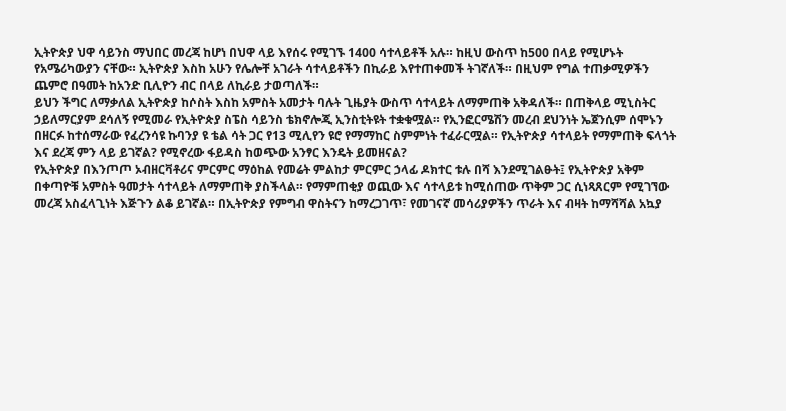ኢትዮጵያ ህዋ ሳይንስ ማህበር መረጃ ከሆነ በህዋ ላይ እየሰሩ የሚገኙ 1400 ሳተላይቶች አሉ። ከዚህ ውስጥ ከ500 በላይ የሚሆኑት የአሜሪካውያን ናቸው። ኢትዮጵያ እስከ አሁን የሌሎቸ አገራት ሳተላይቶችን በኪራይ እየተጠቀመች ትገኛለች። በዚህም የግል ተጠቃሚዎችን ጨምሮ በዓመት ከአንድ ቢሊዮን ብር በላይ ለኪራይ ታወጣለች።
ይህን ችግር ለማቃለል ኢትዮጵያ ከሶስት እስከ አምስት አመታት ባሉት ጊዜያት ውስጥ ሳተላይት ለማምጠቅ አቅዳለች። በጠቅላይ ሚኒስትር ኃይለማርያም ደሳለኝ የሚመራ የኢትዮጵያ ስፔስ ሳይንስ ቴክኖሎጂ ኢንስቲትዩት ተቋቁሟል። የኢንፎርሜሽን መረብ ደህንነት ኤጀንሲም ሰሞኑን በዘርፉ ከተሰማራው የፈረንሳዩ ኩባንያ ዩ ቴል ሳት ጋር የ13 ሚሊየን ዩሮ የማማከር ስምምነት ተፈራርሟል። የኢትዮጵያ ሳተላይት የማምጠቅ ፍላጎት እና ደረጃ ምን ላይ ይገኛል? የሚኖረው ፋይዳስ ከወጭው አንፃር እንዴት ይመዘናል?
የኢትዮጵያ በእንጦጦ ኦብዘርቫቶሪና ምርምር ማዕከል የመሬት ምልከታ ምርምር ኃላፊ ዶክተር ቱሉ በሻ እንደሚገልፁት፤ የኢትዮጵያ አቅም በቀጣዮቹ አምስት ዓመታት ሳተላይት ለማምጠቅ ያስችላል። የማምጠቂያ ወጪው እና ሳተላይቱ ከሚሰጠው ጥቅም ጋር ሲነጻጸርም የሚገኘው መረጃ አስፈላጊነት እጅጉን ልቆ ይገኛል። በኢትዮጵያ የምግብ ዋስትናን ከማረጋገጥ፣ የመገናኛ መሳሪያዎችን ጥራት እና ብዛት ከማሻሻል አኳያ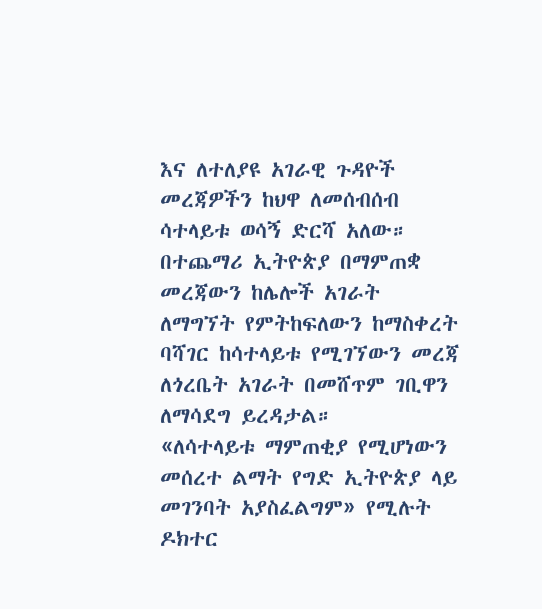እና ለተለያዩ አገራዊ ጉዳዮች መረጃዎችን ከህዋ ለመሰብሰብ ሳተላይቱ ወሳኝ ድርሻ አለው። በተጨማሪ ኢትዮጵያ በማምጠቋ መረጃውን ከሌሎች አገራት ለማግኘት የምትከፍለውን ከማስቀረት ባሻገር ከሳተላይቱ የሚገኘውን መረጃ ለጎረቤት አገራት በመሸጥም ገቢዋን ለማሳደግ ይረዳታል።
«ለሳተላይቱ ማምጠቂያ የሚሆነውን መሰረተ ልማት የግድ ኢትዮጵያ ላይ መገንባት አያስፈልግም» የሚሉት ዶክተር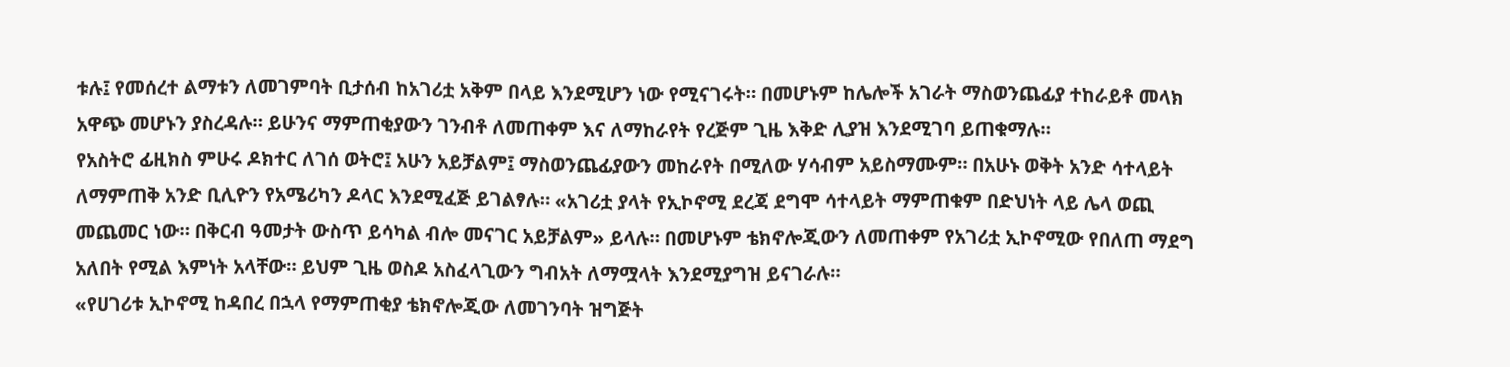ቱሉ፤ የመሰረተ ልማቱን ለመገምባት ቢታሰብ ከአገሪቷ አቅም በላይ እንደሚሆን ነው የሚናገሩት። በመሆኑም ከሌሎች አገራት ማስወንጨፊያ ተከራይቶ መላክ አዋጭ መሆኑን ያስረዳሉ። ይሁንና ማምጠቂያውን ገንብቶ ለመጠቀም እና ለማከራየት የረጅም ጊዜ እቅድ ሊያዝ እንደሚገባ ይጠቁማሉ።
የአስትሮ ፊዚክስ ምሁሩ ዶክተር ለገሰ ወትሮ፤ አሁን አይቻልም፤ ማስወንጨፊያውን መከራየት በሚለው ሃሳብም አይስማሙም። በአሁኑ ወቅት አንድ ሳተላይት ለማምጠቅ አንድ ቢሊዮን የአሜሪካን ዶላር እንደሚፈጅ ይገልፃሉ። «አገሪቷ ያላት የኢኮኖሚ ደረጃ ደግሞ ሳተላይት ማምጠቁም በድህነት ላይ ሌላ ወጪ መጨመር ነው። በቅርብ ዓመታት ውስጥ ይሳካል ብሎ መናገር አይቻልም» ይላሉ። በመሆኑም ቴክኖሎጂውን ለመጠቀም የአገሪቷ ኢኮኖሚው የበለጠ ማደግ አለበት የሚል እምነት አላቸው። ይህም ጊዜ ወስዶ አስፈላጊውን ግብአት ለማሟላት እንደሚያግዝ ይናገራሉ።
«የሀገሪቱ ኢኮኖሚ ከዳበረ በኋላ የማምጠቂያ ቴክኖሎጂው ለመገንባት ዝግጅት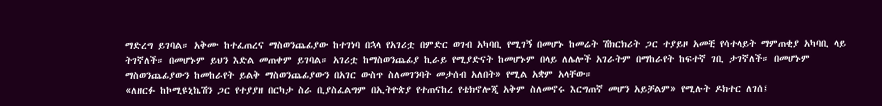ማድረግ ይገባል። አቅሙ ከተፈጠረና ማስወንጨፊያው ከተገነባ በኋላ የአገሪቷ በምድር ወገብ አካባቢ የሚገኝ በመሆኑ ከመሬት ሽክርክሪት ጋር ተያይዞ አመቺ የሳተላይት ማምጠቂያ አካባቢ ላይ ትገኛለች። በመሆኑም ይህን እድል መጠቀም ይገባል። አገሪቷ ከማስወንጨፊያ ኪራይ የሚያድናት ከመሆኑም በላይ ለሌሎች አገራትም በማከራየት ከፍተኛ ገቢ ታገኛለች። በመሆኑም ማስወንጨፊያውን ከመከራየት ይልቅ ማስወንጨፊያውን በአገር ውስጥ ስለመገንባት መታሰብ አለበት» የሚል አቋም አላቸው።
«ለዘርፉ ከኮሚዩኒኬሽን ጋር የተያያዘ በርካታ ስራ ቢያስፈልግም በኢትዮጵያ የተጠናከረ የቴክኖሎጂ አቅም ስለመኖሩ እርግጠኛ መሆን አይቻልም» የሚሉት ዶክተር ለገሰ፤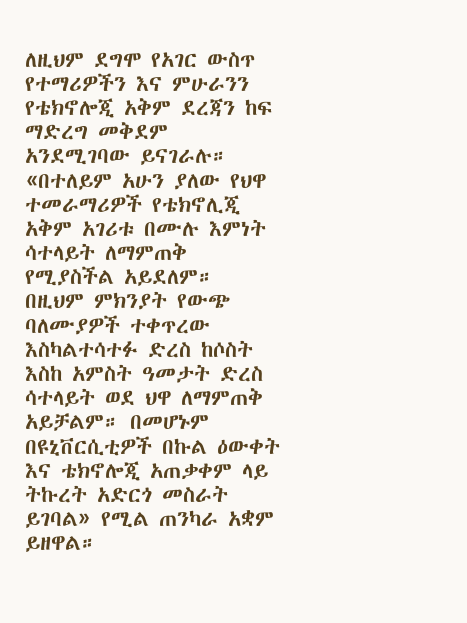ለዚህም ደግሞ የአገር ውስጥ የተማሪዎችን እና ምሁራንን የቴክኖሎጂ አቅም ደረጃን ከፍ ማድረግ መቅደም አንደሚገባው ይናገራሉ። «በተለይም አሁን ያለው የህዋ ተመራማሪዎች የቴክኖሊጂ አቅም አገሪቱ በሙሉ እምነት ሳተላይት ለማምጠቅ የሚያስችል አይደለም። በዚህም ምክንያት የውጭ ባለሙያዎች ተቀጥረው እስካልተሳተፉ ድረስ ከሶስት እስከ አምስት ዓመታት ድረስ ሳተላይት ወደ ህዋ ለማምጠቅ አይቻልም። በመሆኑም በዩኒቨርሲቲዎች በኩል ዕውቀት እና ቴክኖሎጂ አጠቃቀም ላይ ትኩረት አድርጎ መስራት ይገባል» የሚል ጠንካራ አቋም ይዘዋል።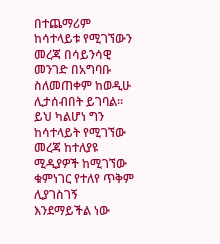በተጨማሪም ከሳተላይቱ የሚገኘውን መረጃ በሳይንሳዊ መንገድ በአግባቡ ስለመጠቀም ከወዲሁ ሊታሰብበት ይገባል። ይህ ካልሆነ ግን ከሳተላይት የሚገኘው መረጃ ከተለያዩ ሚዲያዎች ከሚገኘው ቁምነገር የተለየ ጥቅም ሊያገስገኝ እንደማይችል ነው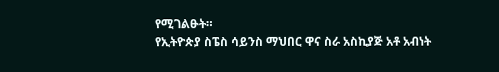የሚገልፁት።
የኢትዮጵያ ስፔስ ሳይንስ ማህበር ዋና ስራ አስኪያጅ አቶ አብነት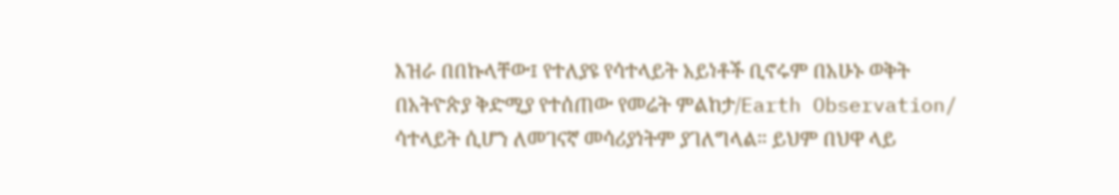እዝራ በበኩላቸው፤ የተለያዩ የሳተላይት አይነቶች ቢኖሩም በአሁኑ ወቅት በአትዮጵያ ቅድሚያ የተሰጠው የመሬት ምልከታ/Earth Observation/ ሳተላይት ሲሆን ለመገናኛ መሳሪያነትም ያገለግላል። ይህም በህዋ ላይ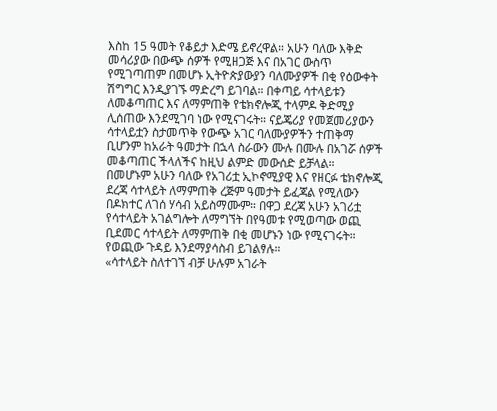እስከ 15 ዓመት የቆይታ እድሜ ይኖረዋል። አሁን ባለው እቅድ መሳሪያው በውጭ ሰዎች የሚዘጋጅ እና በአገር ውስጥ የሚገጣጠም በመሆኑ ኢትዮጵያውያን ባለሙያዎች በቂ የዕውቀት ሽግግር እንዲያገኙ ማድረግ ይገባል። በቀጣይ ሳተላይቱን ለመቆጣጠር እና ለማምጠቅ የቴክኖሎጂ ተላምዶ ቅድሚያ ሊሰጠው እንደሚገባ ነው የሚናገሩት። ናይጄሪያ የመጀመሪያውን ሳተላይቷን ስታመጥቅ የውጭ አገር ባለሙያዎችን ተጠቅማ ቢሆንም ከአራት ዓመታት በኋላ ስራውን ሙሉ በሙሉ በአገሯ ሰዎች መቆጣጠር ችላለችና ከዚህ ልምድ መውሰድ ይቻላል።
በመሆኑም አሁን ባለው የአገሪቷ ኢኮኖሚያዊ እና የዘርፉ ቴክኖሎጂ ደረጃ ሳተላይት ለማምጠቅ ረጅም ዓመታት ይፈጃል የሚለውን በዶክተር ለገሰ ሃሳብ አይስማሙም። በዋጋ ደረጃ አሁን አገሪቷ የሳተላይት አገልግሎት ለማግኘት በየዓመቱ የሚወጣው ወጪ ቢደመር ሳተላይት ለማምጠቅ በቂ መሆኑን ነው የሚናገሩት። የወጪው ጉዳይ እንደማያሳስብ ይገልፃሉ።
«ሳተላይት ስለተገኘ ብቻ ሁሉም አገራት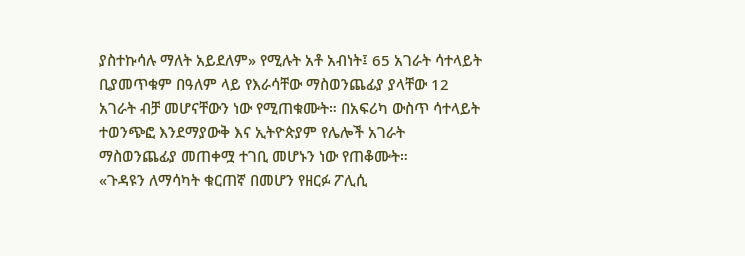ያስተኩሳሉ ማለት አይደለም» የሚሉት አቶ አብነት፤ 65 አገራት ሳተላይት ቢያመጥቁም በዓለም ላይ የእራሳቸው ማስወንጨፊያ ያላቸው 12 አገራት ብቻ መሆናቸውን ነው የሚጠቁሙት። በአፍሪካ ውስጥ ሳተላይት ተወንጭፎ እንደማያውቅ እና ኢትዮጵያም የሌሎች አገራት ማስወንጨፊያ መጠቀሟ ተገቢ መሆኑን ነው የጠቆሙት።
«ጉዳዩን ለማሳካት ቁርጠኛ በመሆን የዘርፉ ፖሊሲ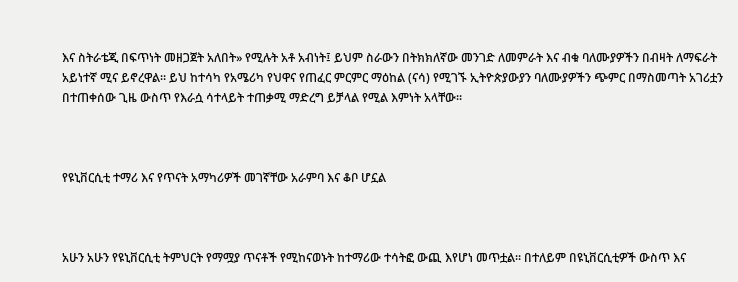እና ስትራቴጂ በፍጥነት መዘጋጀት አለበት» የሚሉት አቶ አብነት፤ ይህም ስራውን በትክክለኛው መንገድ ለመምራት እና ብቁ ባለሙያዎችን በብዛት ለማፍራት አይነተኛ ሚና ይኖረዋል። ይህ ከተሳካ የአሜሪካ የህዋና የጠፈር ምርምር ማዕከል (ናሳ) የሚገኙ ኢትዮጵያውያን ባለሙያዎችን ጭምር በማስመጣት አገሪቷን በተጠቀሰው ጊዜ ውስጥ የእራሷ ሳተላይት ተጠቃሚ ማድረግ ይቻላል የሚል እምነት አላቸው።



የዩኒቨርሲቲ ተማሪ እና የጥናት አማካሪዎች መገኛቸው አራምባ እና ቆቦ ሆኗል



አሁን አሁን የዩኒቨርሲቲ ትምህርት የማሟያ ጥናቶች የሚከናወኑት ከተማሪው ተሳትፎ ውጪ እየሆነ መጥቷል። በተለይም በዩኒቨርሲቲዎች ውስጥ እና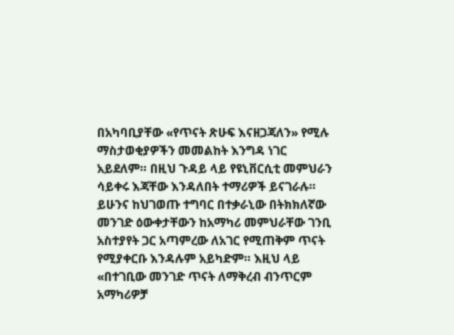በአካባቢያቸው «የጥናት ጽሁፍ እናዘጋጃለን» የሚሉ ማስታወቂያዎችን መመልከት እንግዳ ነገር አይደለም። በዚህ ጉዳይ ላይ የዩኒቨርሲቲ መምህራን ሳይቀሩ እጃቸው እንዳለበት ተማሪዎች ይናገራሉ። ይሁንና ከህገወጡ ተግባር በተቃራኒው በትክክለኛው መንገድ ዕውቀታቸውን ከአማካሪ መምህራቸው ገንቢ አስተያየት ጋር አጣምረው ለአገር የሚጠቅም ጥናት የሚያቀርቡ እንዳሉም አይካድም። እዚህ ላይ «በተገቢው መንገድ ጥናት ለማቅረብ ብንጥርም አማካሪዎቻ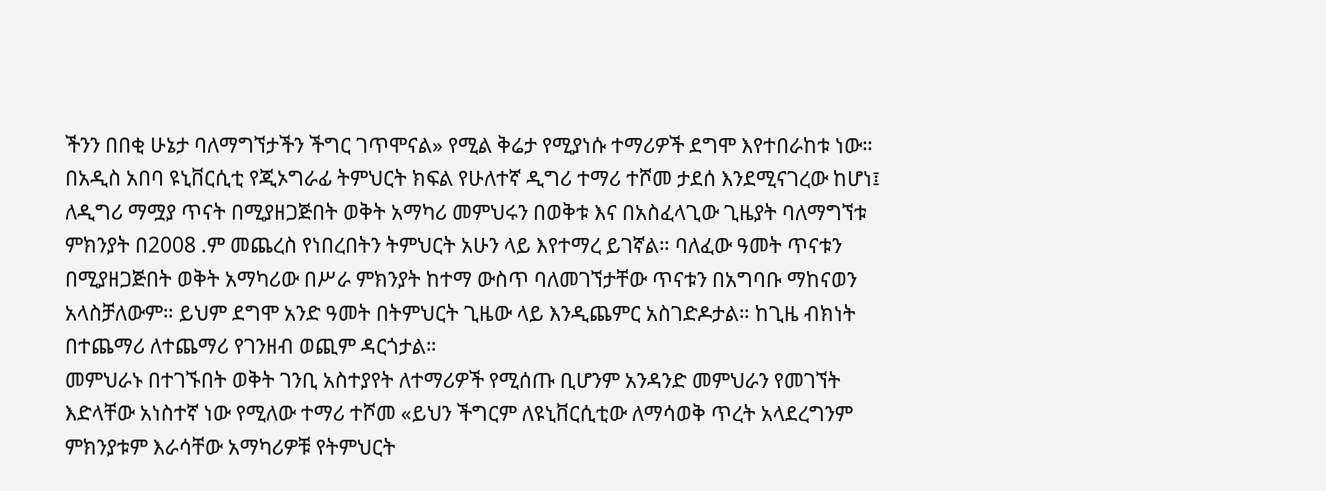ችንን በበቂ ሁኔታ ባለማግኘታችን ችግር ገጥሞናል» የሚል ቅሬታ የሚያነሱ ተማሪዎች ደግሞ እየተበራከቱ ነው።
በአዲስ አበባ ዩኒቨርሲቲ የጂኦግራፊ ትምህርት ክፍል የሁለተኛ ዲግሪ ተማሪ ተሾመ ታደሰ እንደሚናገረው ከሆነ፤ ለዲግሪ ማሟያ ጥናት በሚያዘጋጅበት ወቅት አማካሪ መምህሩን በወቅቱ እና በአስፈላጊው ጊዜያት ባለማግኘቱ ምክንያት በ2008 .ም መጨረስ የነበረበትን ትምህርት አሁን ላይ እየተማረ ይገኛል። ባለፈው ዓመት ጥናቱን በሚያዘጋጅበት ወቅት አማካሪው በሥራ ምክንያት ከተማ ውስጥ ባለመገኘታቸው ጥናቱን በአግባቡ ማከናወን አላስቻለውም። ይህም ደግሞ አንድ ዓመት በትምህርት ጊዜው ላይ እንዲጨምር አስገድዶታል። ከጊዜ ብክነት በተጨማሪ ለተጨማሪ የገንዘብ ወጪም ዳርጎታል።
መምህራኑ በተገኙበት ወቅት ገንቢ አስተያየት ለተማሪዎች የሚሰጡ ቢሆንም አንዳንድ መምህራን የመገኘት እድላቸው አነስተኛ ነው የሚለው ተማሪ ተሾመ «ይህን ችግርም ለዩኒቨርሲቲው ለማሳወቅ ጥረት አላደረግንም ምክንያቱም እራሳቸው አማካሪዎቹ የትምህርት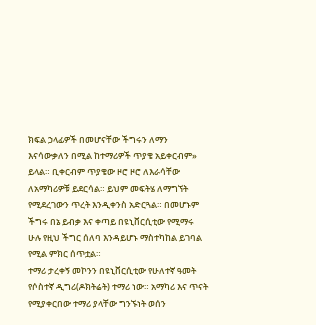ክፍል ኃላፊዎች በመሆናቸው ችግሩን ለማን እናሳውቃለን በሚል ከተማሪዎች ጥያቄ አይቀርብም» ይላል። ቢቀርብም ጥያቄው ዞሮ ዞሮ ለእራሳቸው ለአማካሪዎቹ ይደርሳል። ይህም መፍትሄ ለማግኘት የሚደረገውን ጥረት እንዲቀንስ አድርጓል። በመሆኑም ችግሩ በኔ ይብቃ እና ቀጣይ በዩኒቨርሲቲው የሚማሩ ሁሉ የዚህ ችግር ሰለባ እንዳይሆኑ ማስተካከል ይገባል የሚል ምክር ሰጥቷል።
ተማሪ ታረቀኝ መኮንን በዩኒቨርሲቲው የሁለተኛ ዓመት የሶስተኛ ዲግሪ(ዶክትሬት) ተማሪ ነው። አማካሪ እና ጥናት የሚያቀርበው ተማሪ ያላቸው ግንኙነት ወሰን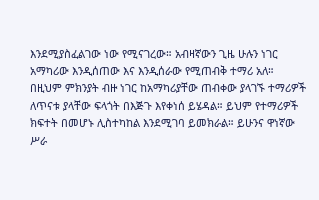እንደሚያስፈልገው ነው የሚናገረው። አብዛኛውን ጊዜ ሁሉን ነገር አማካሪው እንዲሰጠው እና እንዲሰራው የሚጠብቅ ተማሪ አለ። በዚህም ምክንያት ብዙ ነገር ከአማካሪያቸው ጠብቀው ያላገኙ ተማሪዎች ለጥናቱ ያላቸው ፍላጎት በእጅጉ እየቀነሰ ይሄዳል። ይህም የተማሪዎች ክፍተት በመሆኑ ሊስተካከል እንደሚገባ ይመክራል። ይሁንና ዋነኛው ሥራ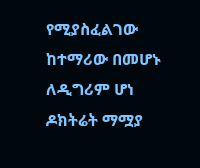የሚያስፈልገው ከተማሪው በመሆኑ ለዲግሪም ሆነ ዶክትሬት ማሟያ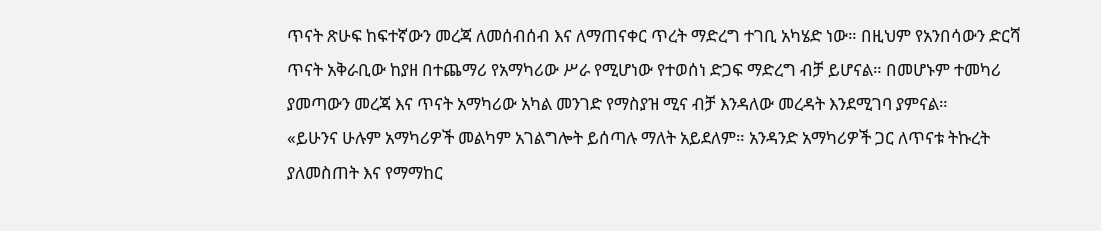ጥናት ጽሁፍ ከፍተኛውን መረጃ ለመሰብሰብ እና ለማጠናቀር ጥረት ማድረግ ተገቢ አካሄድ ነው። በዚህም የአንበሳውን ድርሻ ጥናት አቅራቢው ከያዘ በተጨማሪ የአማካሪው ሥራ የሚሆነው የተወሰነ ድጋፍ ማድረግ ብቻ ይሆናል። በመሆኑም ተመካሪ ያመጣውን መረጃ እና ጥናት አማካሪው አካል መንገድ የማስያዝ ሚና ብቻ እንዳለው መረዳት እንደሚገባ ያምናል።
«ይሁንና ሁሉም አማካሪዎች መልካም አገልግሎት ይሰጣሉ ማለት አይደለም። አንዳንድ አማካሪዎች ጋር ለጥናቱ ትኩረት ያለመስጠት እና የማማከር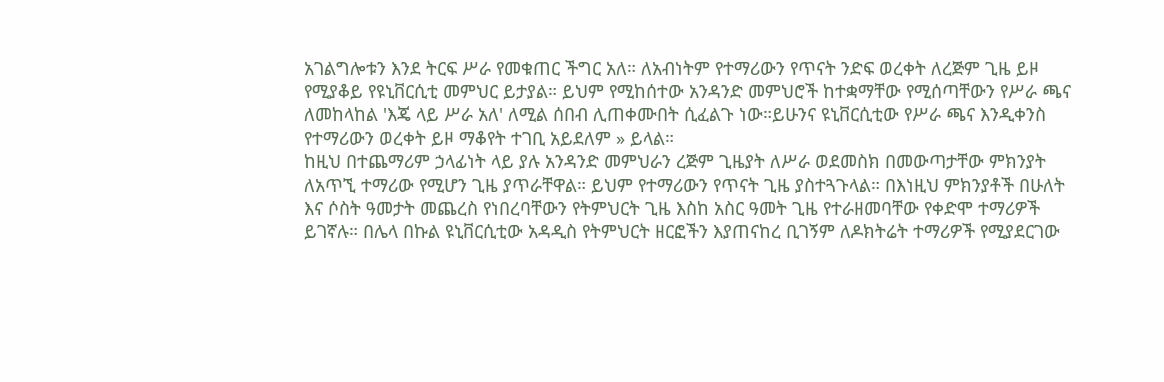አገልግሎቱን እንደ ትርፍ ሥራ የመቁጠር ችግር አለ። ለአብነትም የተማሪውን የጥናት ንድፍ ወረቀት ለረጅም ጊዜ ይዞ የሚያቆይ የዩኒቨርሲቲ መምህር ይታያል። ይህም የሚከሰተው አንዳንድ መምህሮች ከተቋማቸው የሚሰጣቸውን የሥራ ጫና ለመከላከል 'እጄ ላይ ሥራ አለ' ለሚል ሰበብ ሊጠቀሙበት ሲፈልጉ ነው።ይሁንና ዩኒቨርሲቲው የሥራ ጫና እንዲቀንስ የተማሪውን ወረቀት ይዞ ማቆየት ተገቢ አይደለም » ይላል።
ከዚህ በተጨማሪም ኃላፊነት ላይ ያሉ አንዳንድ መምህራን ረጅም ጊዜያት ለሥራ ወደመስክ በመውጣታቸው ምክንያት ለአጥኚ ተማሪው የሚሆን ጊዜ ያጥራቸዋል። ይህም የተማሪውን የጥናት ጊዜ ያስተጓጉላል። በእነዚህ ምክንያቶች በሁለት እና ሶስት ዓመታት መጨረስ የነበረባቸውን የትምህርት ጊዜ እስከ አስር ዓመት ጊዜ የተራዘመባቸው የቀድሞ ተማሪዎች ይገኛሉ። በሌላ በኩል ዩኒቨርሲቲው አዳዲስ የትምህርት ዘርፎችን እያጠናከረ ቢገኝም ለዶክትሬት ተማሪዎች የሚያደርገው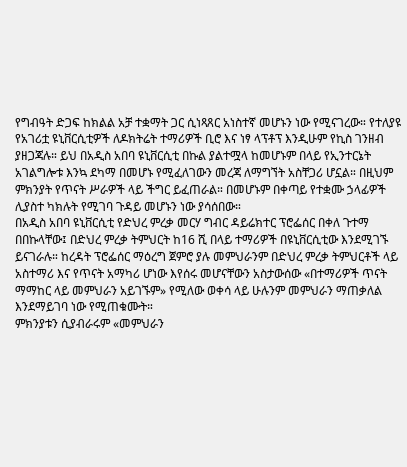የግብዓት ድጋፍ ከክልል አቻ ተቋማት ጋር ሲነጻጸር አነስተኛ መሆኑን ነው የሚናገረው። የተለያዩ የአገሪቷ ዩኒቨርሲቲዎች ለዶክትሬት ተማሪዎች ቢሮ እና ነፃ ላፕቶፕ እንዲሁም የኪስ ገንዘብ ያዘጋጃሉ። ይህ በአዲስ አበባ ዩኒቨርሲቲ በኩል ያልተሟላ ከመሆኑም በላይ የኢንተርኔት አገልግሎቱ እንኳ ደካማ በመሆኑ የሚፈለገውን መረጃ ለማግኘት አስቸጋሪ ሆኗል። በዚህም ምክንያት የጥናት ሥራዎች ላይ ችግር ይፈጠራል። በመሆኑም በቀጣይ የተቋሙ ኃላፊዎች ሊያስተ ካክሉት የሚገባ ጉዳይ መሆኑን ነው ያሳሰበው።
በአዲስ አበባ ዩኒቨርሲቲ የድህረ ምረቃ መርሃ ግብር ዳይሬክተር ፕሮፌሰር በቀለ ጉተማ በበኩላቸው፤ በድህረ ምረቃ ትምህርት ከ16 ሺ በላይ ተማሪዎች በዩኒቨርሲቲው እንደሚገኙ ይናገራሉ። ከረዳት ፕሮፌሰር ማዕረግ ጀምሮ ያሉ መምህራንም በድህረ ምረቃ ትምህርቶች ላይ አስተማሪ እና የጥናት አማካሪ ሆነው እየሰሩ መሆናቸውን አስታውሰው «በተማሪዎች ጥናት ማማከር ላይ መምህራን አይገኙም» የሚለው ወቀሳ ላይ ሁሉንም መምህራን ማጠቃለል እንደማይገባ ነው የሚጠቁሙት።
ምክንያቱን ሲያብራሩም «መምህራን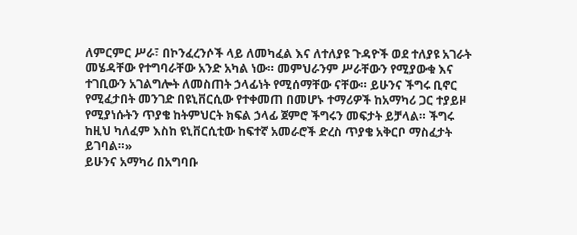ለምርምር ሥራ፣ በኮንፈረንሶች ላይ ለመካፈል እና ለተለያዩ ጉዳዮች ወደ ተለያዩ አገራት መሄዳቸው የተግባራቸው አንድ አካል ነው። መምህራንም ሥራቸውን የሚያውቁ እና ተገቢውን አገልግሎት ለመስጠት ኃላፊነት የሚሰማቸው ናቸው። ይሁንና ችግሩ ቢኖር የሚፈታበት መንገድ በዩኒቨርሲው የተቀመጠ በመሆኑ ተማሪዎች ከአማካሪ ጋር ተያይዞ የሚያነሱትን ጥያቄ ከትምህርት ክፍል ኃላፊ ጀምሮ ችግሩን መፍታት ይቻላል። ችግሩ ከዚህ ካለፈም እስከ ዩኒቨርሲቲው ከፍተኛ አመራሮች ድረስ ጥያቄ አቅርቦ ማስፈታት ይገባል።»
ይሁንና አማካሪ በአግባቡ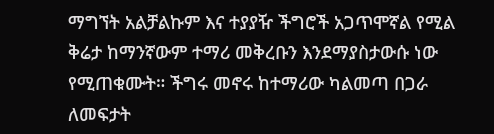ማግኘት አልቻልኩም እና ተያያዥ ችግሮች አጋጥሞኛል የሚል ቅሬታ ከማንኛውም ተማሪ መቅረቡን እንደማያስታውሱ ነው የሚጠቁሙት። ችግሩ መኖሩ ከተማሪው ካልመጣ በጋራ ለመፍታት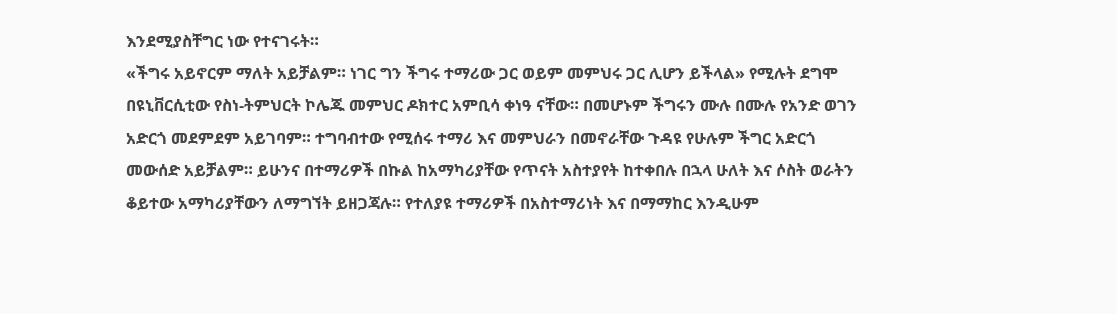እንደሚያስቸግር ነው የተናገሩት።
«ችግሩ አይኖርም ማለት አይቻልም። ነገር ግን ችግሩ ተማሪው ጋር ወይም መምህሩ ጋር ሊሆን ይችላል» የሚሉት ደግሞ በዩኒቨርሲቲው የስነ-ትምህርት ኮሌጁ መምህር ዶክተር አምቢሳ ቀነዓ ናቸው። በመሆኑም ችግሩን ሙሉ በሙሉ የአንድ ወገን አድርጎ መደምደም አይገባም። ተግባብተው የሚሰሩ ተማሪ እና መምህራን በመኖራቸው ጉዳዩ የሁሉም ችግር አድርጎ መውሰድ አይቻልም። ይሁንና በተማሪዎች በኩል ከአማካሪያቸው የጥናት አስተያየት ከተቀበሉ በኋላ ሁለት እና ሶስት ወራትን ቆይተው አማካሪያቸውን ለማግኘት ይዘጋጃሉ። የተለያዩ ተማሪዎች በአስተማሪነት እና በማማከር እንዲሁም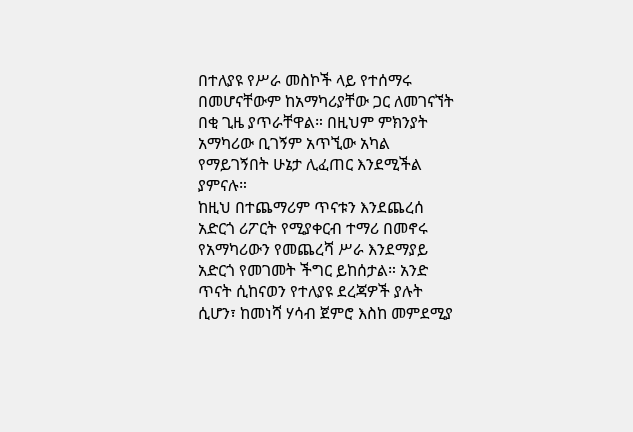በተለያዩ የሥራ መስኮች ላይ የተሰማሩ በመሆናቸውም ከአማካሪያቸው ጋር ለመገናኘት በቂ ጊዜ ያጥራቸዋል። በዚህም ምክንያት አማካሪው ቢገኝም አጥኚው አካል የማይገኝበት ሁኔታ ሊፈጠር እንደሚችል ያምናሉ።
ከዚህ በተጨማሪም ጥናቱን እንደጨረሰ አድርጎ ሪፖርት የሚያቀርብ ተማሪ በመኖሩ የአማካሪውን የመጨረሻ ሥራ እንደማያይ አድርጎ የመገመት ችግር ይከሰታል። አንድ ጥናት ሲከናወን የተለያዩ ደረጃዎች ያሉት ሲሆን፣ ከመነሻ ሃሳብ ጀምሮ እስከ መምደሚያ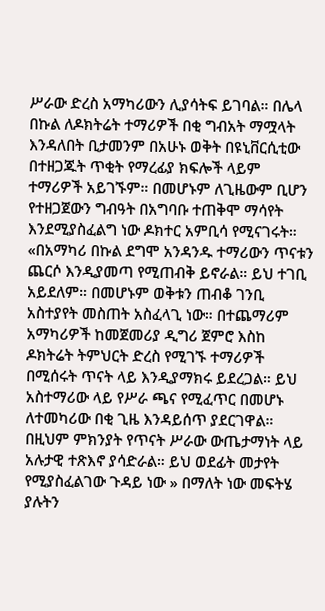ሥራው ድረስ አማካሪውን ሊያሳትፍ ይገባል። በሌላ በኩል ለዶክትሬት ተማሪዎች በቂ ግብአት ማሟላት እንዳለበት ቢታመንም በአሁኑ ወቅት በዩኒቨርሲቲው በተዘጋጁት ጥቂት የማረፊያ ክፍሎች ላይም ተማሪዎች አይገኙም። በመሆኑም ለጊዜውም ቢሆን የተዘጋጀውን ግብዓት በአግባቡ ተጠቅሞ ማሳየት እንደሚያስፈልግ ነው ዶክተር አምቢሳ የሚናገሩት።
«በአማካሪ በኩል ደግሞ አንዳንዱ ተማሪውን ጥናቱን ጨርሶ እንዲያመጣ የሚጠብቅ ይኖራል። ይህ ተገቢ አይደለም። በመሆኑም ወቅቱን ጠብቆ ገንቢ አስተያየት መስጠት አስፈላጊ ነው። በተጨማሪም አማካሪዎች ከመጀመሪያ ዲግሪ ጀምሮ እስከ ዶክትሬት ትምህርት ድረስ የሚገኙ ተማሪዎች በሚሰሩት ጥናት ላይ እንዲያማክሩ ይደረጋል። ይህ አስተማሪው ላይ የሥራ ጫና የሚፈጥር በመሆኑ ለተመካሪው በቂ ጊዜ እንዳይሰጥ ያደርገዋል። በዚህም ምክንያት የጥናት ሥራው ውጤታማነት ላይ አሉታዊ ተጽእኖ ያሳድራል። ይህ ወደፊት መታየት የሚያስፈልገው ጉዳይ ነው » በማለት ነው መፍትሄ ያሉትን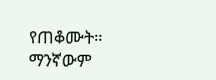የጠቆሙት።
ማንኛውም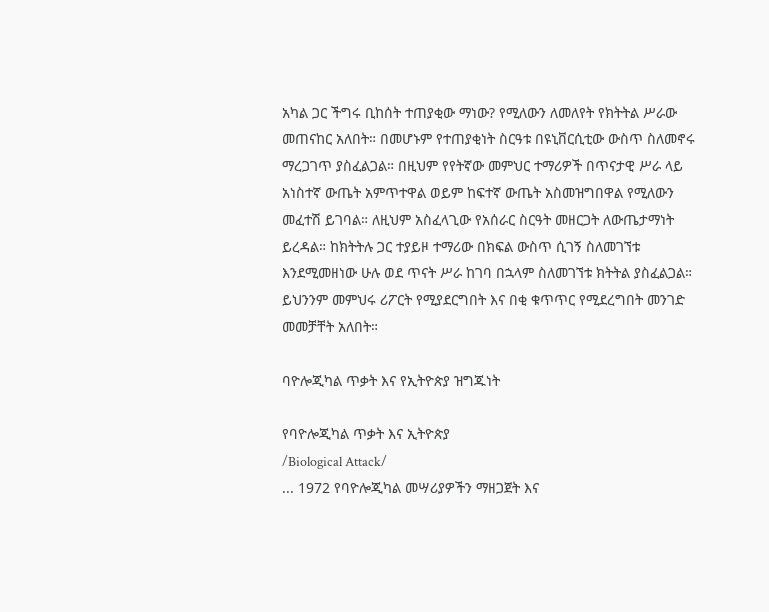አካል ጋር ችግሩ ቢከሰት ተጠያቂው ማነው? የሚለውን ለመለየት የክትትል ሥራው መጠናከር አለበት። በመሆኑም የተጠያቂነት ስርዓቱ በዩኒቨርሲቲው ውስጥ ስለመኖሩ ማረጋገጥ ያስፈልጋል። በዚህም የየትኛው መምህር ተማሪዎች በጥናታዊ ሥራ ላይ አነስተኛ ውጤት አምጥተዋል ወይም ከፍተኛ ውጤት አስመዝግበዋል የሚለውን መፈተሽ ይገባል። ለዚህም አስፈላጊው የአሰራር ስርዓት መዘርጋት ለውጤታማነት ይረዳል። ከክትትሉ ጋር ተያይዞ ተማሪው በክፍል ውስጥ ሲገኝ ስለመገኘቱ እንደሚመዘነው ሁሉ ወደ ጥናት ሥራ ከገባ በኋላም ስለመገኘቱ ክትትል ያስፈልጋል። ይህንንም መምህሩ ሪፖርት የሚያደርግበት እና በቂ ቁጥጥር የሚደረግበት መንገድ መመቻቸት አለበት።

ባዮሎጂካል ጥቃት እና የኢትዮጵያ ዝግጁነት

የባዮሎጂካል ጥቃት እና ኢትዮጵያ
/Biological Attack/
... 1972 የባዮሎጂካል መሣሪያዎችን ማዘጋጀት እና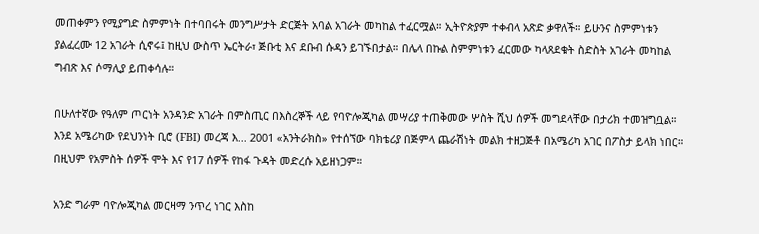መጠቀምን የሚያግድ ስምምነት በተባበሩት መንግሥታት ድርጅት አባል አገራት መካከል ተፈርሟል። ኢትዮጵያም ተቀብላ አጽድ ቃዋለች። ይሁንና ስምምነቱን ያልፈረሙ 12 አገራት ሲኖሩ፤ ከዚህ ውስጥ ኤርትራ፣ ጅቡቲ እና ደቡብ ሱዳን ይገኙበታል። በሌላ በኩል ስምምነቱን ፈርመው ካላጸደቁት ስድስት አገራት መካከል ግብጽ እና ሶማሊያ ይጠቀሳሉ።

በሁለተኛው የዓለም ጦርነት አንዳንድ አገራት በምስጢር በእስረኞች ላይ የባዮሎጂካል መሣሪያ ተጠቅመው ሦስት ሺህ ሰዎች መግደላቸው በታሪክ ተመዝግቧል። እንደ አሜሪካው የደህንነት ቢሮ (FBI) መረጃ እ... 2001 «አንትራክስ» የተሰኘው ባክቴሪያ በጅምላ ጨራሽነት መልክ ተዘጋጅቶ በአሜሪካ አገር በፖስታ ይላክ ነበር። በዚህም የአምስት ሰዎች ሞት እና የ17 ሰዎች የከፋ ጉዳት መድረሱ አይዘነጋም።

አንድ ግራም ባዮሎጂካል መርዛማ ንጥረ ነገር እስከ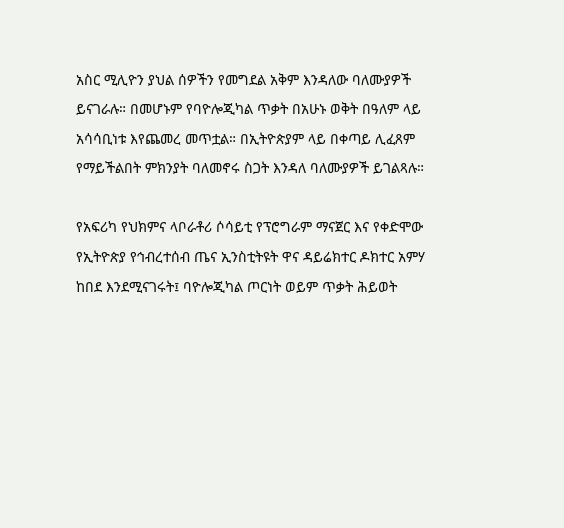አስር ሚሊዮን ያህል ሰዎችን የመግደል አቅም እንዳለው ባለሙያዎች ይናገራሉ። በመሆኑም የባዮሎጂካል ጥቃት በአሁኑ ወቅት በዓለም ላይ አሳሳቢነቱ እየጨመረ መጥቷል። በኢትዮጵያም ላይ በቀጣይ ሊፈጸም የማይችልበት ምክንያት ባለመኖሩ ስጋት እንዳለ ባለሙያዎች ይገልጻሉ።

የአፍሪካ የህክምና ላቦራቶሪ ሶሳይቲ የፕሮግራም ማናጀር እና የቀድሞው የኢትዮጵያ የኅብረተሰብ ጤና ኢንስቲትዩት ዋና ዳይሬክተር ዶክተር አምሃ ከበደ እንደሚናገሩት፤ ባዮሎጂካል ጦርነት ወይም ጥቃት ሕይወት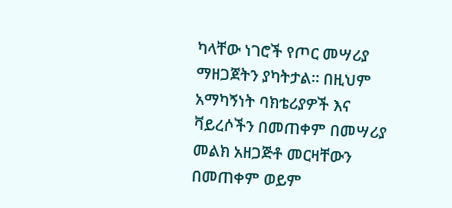ካላቸው ነገሮች የጦር መሣሪያ ማዘጋጀትን ያካትታል። በዚህም አማካኝነት ባክቴሪያዎች እና ቫይረሶችን በመጠቀም በመሣሪያ መልክ አዘጋጅቶ መርዛቸውን በመጠቀም ወይም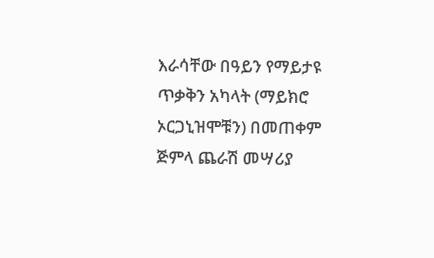እራሳቸው በዓይን የማይታዩ ጥቃቅን አካላት (ማይክሮ ኦርጋኒዝሞቹን) በመጠቀም ጅምላ ጨራሽ መሣሪያ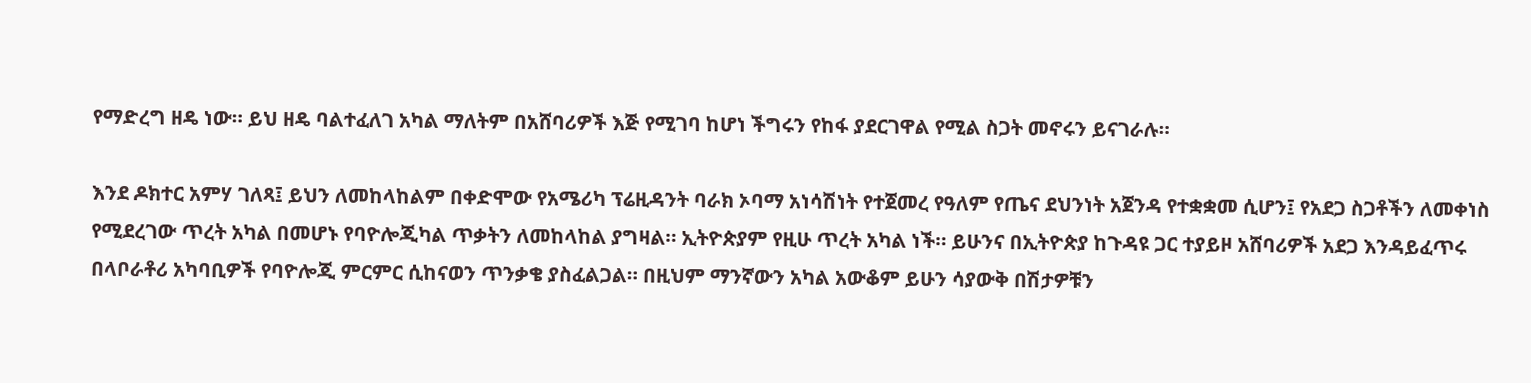የማድረግ ዘዴ ነው። ይህ ዘዴ ባልተፈለገ አካል ማለትም በአሸባሪዎች እጅ የሚገባ ከሆነ ችግሩን የከፋ ያደርገዋል የሚል ስጋት መኖሩን ይናገራሉ።

እንደ ዶክተር አምሃ ገለጻ፤ ይህን ለመከላከልም በቀድሞው የአሜሪካ ፕሬዚዳንት ባራክ ኦባማ አነሳሽነት የተጀመረ የዓለም የጤና ደህንነት አጀንዳ የተቋቋመ ሲሆን፤ የአደጋ ስጋቶችን ለመቀነስ የሚደረገው ጥረት አካል በመሆኑ የባዮሎጂካል ጥቃትን ለመከላከል ያግዛል። ኢትዮጵያም የዚሁ ጥረት አካል ነች። ይሁንና በኢትዮጵያ ከጉዳዩ ጋር ተያይዞ አሸባሪዎች አደጋ እንዳይፈጥሩ በላቦራቶሪ አካባቢዎች የባዮሎጂ ምርምር ሲከናወን ጥንቃቄ ያስፈልጋል። በዚህም ማንኛውን አካል አውቆም ይሁን ሳያውቅ በሽታዎቹን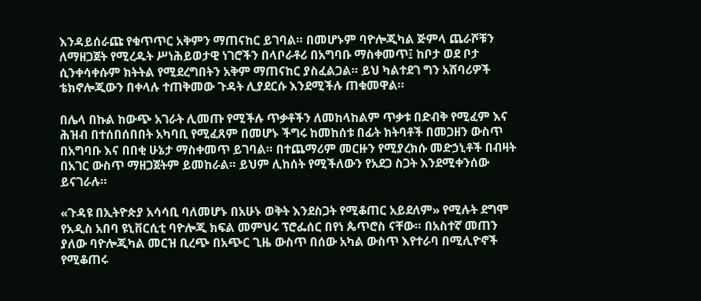እንዳይሰራጩ የቁጥጥር አቅምን ማጠናከር ይገባል። በመሆኑም ባዮሎጂካል ጅምላ ጨራሾቹን ለማዘጋጀት የሚረዱት ሥነሕይወታዊ ነገሮችን በላቦራቶሪ በአግባቡ ማስቀመጥ፤ ከቦታ ወደ ቦታ ሲንቀሳቀሱም ክትትል የሚደረግበትን አቅም ማጠናከር ያስፈልጋል። ይህ ካልተደገ ግን አሸባሪዎች ቴክኖሎጂውን በቀላሉ ተጠቅመው ጉዳት ሊያደርሱ እንደሚችሉ ጠቁመዋል።

በሌላ በኩል ከውጭ አገራት ሊመጡ የሚችሉ ጥቃቶችን ለመከላከልም ጥቃቱ በድብቅ የሚፈም እና ሕዝብ በተሰበሰበበት አካባቢ የሚፈጸም በመሆኑ ችግሩ ከመከሰቱ በፊት ክትባቶች በመጋዘን ውስጥ በአግባቡ እና በበቂ ሁኔታ ማስቀመጥ ይገባል። በተጨማሪም መርዙን የሚያረክሱ መድኃኒቶች በብዛት በአገር ውስጥ ማዘጋጀትም ይመከራል። ይህም ሊከሰት የሚችለውን የአደጋ ስጋት እንደሚቀንሰው ይናገራሉ።

«ጉዳዩ በኢትዮጵያ አሳሳቢ ባለመሆኑ በአሁኑ ወቅት እንደስጋት የሚቆጠር አይደለም» የሚሉት ደግሞ የአዲስ አበባ ዩኒቨርሲቲ ባዮሎጂ ክፍል መምህሩ ፕሮፌሰር በየነ ጴጥሮስ ናቸው። በአስተኛ መጠን ያለው ባዮሎጂካል መርዝ ቢረጭ በአጭር ጊዜ ውስጥ በሰው አካል ውስጥ እየተራባ በሚሊዮኖች የሚቆጠሩ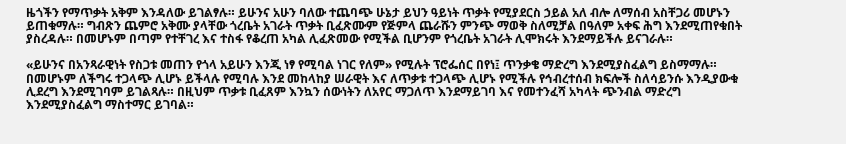ዜጎችን የማጥቃት አቅም እንዳለው ይገልፃሉ። ይሁንና አሁን ባለው ተጨባጭ ሁኔታ ይህን ዓይነት ጥቃት የሚያደርስ ኃይል አለ ብሎ ለማሰብ አስቸጋሪ መሆኑን ይጠቁማሉ። ግብጽን ጨምሮ አቅሙ ያላቸው ጎረቤት አገራት ጥቃት ቢፈጽሙም የጅምላ ጨራሹን ምንጭ ማወቅ ስለሚቻል በዓለም አቀፍ ሕግ እንደሚጠየቁበት ያስረዳሉ። በመሆኑም በጣም የተቸገረ እና ተስፋ የቆረጠ አካል ሊፈጽመው የሚችል ቢሆንም የጎረቤት አገራት ሊሞክሩት እንደማይችሉ ይናገራሉ።

«ይሁንና በአንጻራዊነት የስጋቱ መጠን የጎላ አይሁን እንጂ ነፃ የሚባል ነገር የለም» የሚሉት ፕሮፌሰር በየነ፤ ጥንቃቄ ማድረግ እንደሚያስፈልግ ይስማማሉ። በመሆኑም ለችግሩ ተጋላጭ ሊሆኑ ይችላሉ የሚባሉ እንደ መከላከያ ሠራዊት እና ለጥቃቱ ተጋላጭ ሊሆኑ የሚችሉ የኅብረተሰብ ክፍሎች ስለሳይንሱ እንዲያውቁ ሊደረግ እንደሚገባም ይገልጻሉ። በዚህም ጥቃቱ ቢፈጸም እንኳን ሰውነትን ለአየር ማጋለጥ እንደማይገባ እና የመተንፈሻ አካላት ጭንብል ማድረግ እንደሚያስፈልግ ማስተማር ይገባል።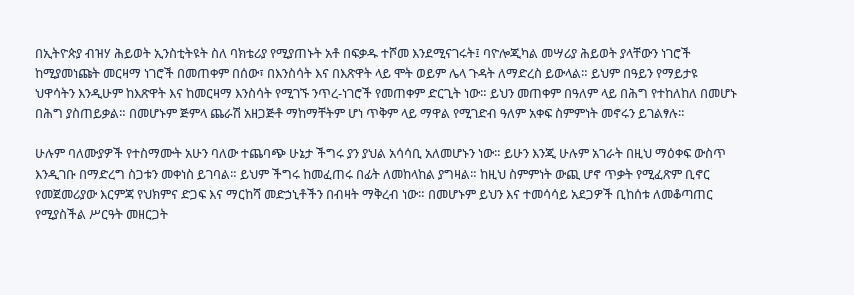በኢትዮጵያ ብዝሃ ሕይወት ኢንስቲትዩት ስለ ባክቴሪያ የሚያጠኑት አቶ በፍቃዱ ተሾመ እንደሚናገሩት፤ ባዮሎጂካል መሣሪያ ሕይወት ያላቸውን ነገሮች ከሚያመነጩት መርዛማ ነገሮች በመጠቀም በሰው፣ በእንስሳት እና በእጽዋት ላይ ሞት ወይም ሌላ ጉዳት ለማድረስ ይውላል። ይህም በዓይን የማይታዩ ህዋሳትን እንዲሁም ከእጽዋት እና ከመርዛማ እንስሳት የሚገኙ ንጥረ-ነገሮች የመጠቀም ድርጊት ነው። ይህን መጠቀም በዓለም ላይ በሕግ የተከለከለ በመሆኑ በሕግ ያስጠይቃል። በመሆኑም ጅምላ ጨራሽ አዘጋጅቶ ማከማቸትም ሆነ ጥቅም ላይ ማዋል የሚገድብ ዓለም አቀፍ ስምምነት መኖሩን ይገልፃሉ።

ሁሉም ባለሙያዎች የተስማሙት አሁን ባለው ተጨባጭ ሁኔታ ችግሩ ያን ያህል አሳሳቢ አለመሆኑን ነው። ይሁን እንጂ ሁሉም አገራት በዚህ ማዕቀፍ ውስጥ እንዲገቡ በማድረግ ስጋቱን መቀነስ ይገባል። ይህም ችግሩ ከመፈጠሩ በፊት ለመከላከል ያግዛል። ከዚህ ስምምነት ውጪ ሆኖ ጥቃት የሚፈጽም ቢኖር የመጀመሪያው እርምጃ የህክምና ድጋፍ እና ማርከሻ መድኃኒቶችን በብዛት ማቅረብ ነው። በመሆኑም ይህን እና ተመሳሳይ አደጋዎች ቢከሰቱ ለመቆጣጠር የሚያስችል ሥርዓት መዘርጋት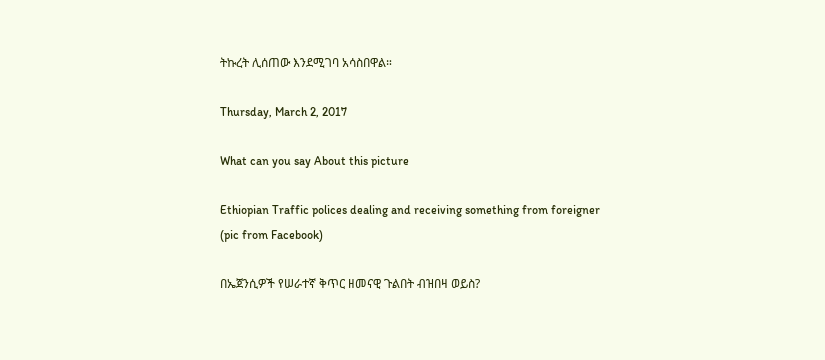ትኩረት ሊሰጠው እንደሚገባ አሳስበዋል።

Thursday, March 2, 2017

What can you say About this picture

Ethiopian Traffic polices dealing and receiving something from foreigner
(pic from Facebook)

በኤጀንሲዎች የሠራተኛ ቅጥር ዘመናዊ ጉልበት ብዝበዛ ወይስ?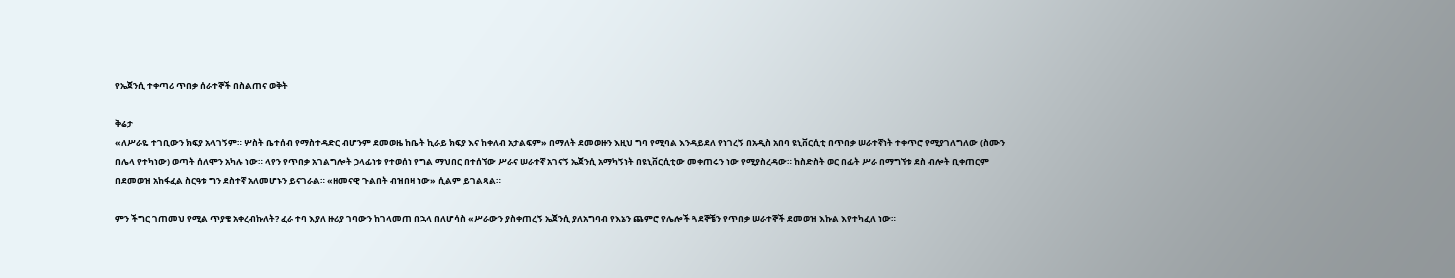የኤጀንሲ ተቀጣሪ ጥበቃ ሰራተኞች በስልጠና ወቅት

ቅሬታ
«ለሥራዬ ተገቢውን ክፍያ አላገኝም። ሦስት ቤተሰብ የማስተዳድር ብሆንም ደመወዜ ከቤት ኪራይ ክፍያ እና ከቀለብ አታልፍም» በማለት ደመወዙን እዚህ ግባ የሚባል እንዳይደለ የነገረኝ በአዲስ አበባ ዩኒቨርሲቲ በጥበቃ ሠራተኛነት ተቀጥሮ የሚያገለግለው (ስሙን በሌላ የተካነው) ወጣት ሰለሞን አካሉ ነው። ላየን የጥበቃ አገልግሎት ኃላፊነቱ የተወሰነ የግል ማህበር በተሰኘው ሥራና ሠራተኛ አገናኝ ኤጀንሲ አማካኝነት በዩኒቨርሲቲው መቀጠሩን ነው የሚያስረዳው። ከስድስት ወር በፊት ሥራ በማግኘቱ ደስ ብሎት ቢቀጠርም በደመወዝ አከፋፈል ስርዓቱ ግን ደስተኛ አለመሆኑን ይናገራል። «ዘመናዊ ጉልበት ብዝበዛ ነው» ሲልም ይገልጻል።

ምን ችግር ገጠመህ የሚል ጥያቄ አቀረብኩለት? ፈራ ተባ እያለ ዙሪያ ገባውን ከገላመጠ በኋላ በለሆሳስ «ሥራውን ያስቀጠረኝ ኤጀንሲ ያለአግባብ የእኔን ጨምሮ የሌሎች ጓደኞቼን የጥበቃ ሠራተኞች ደመወዝ እኩል እየተካፈለ ነው።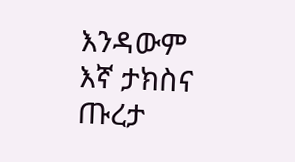እንዳውም እኛ ታክስና ጡረታ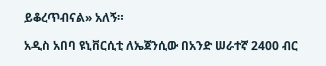ይቆረጥብናል» አለኝ።

አዲስ አበባ ዩኒቨርሲቲ ለኤጀንሲው በአንድ ሠራተኛ 2400 ብር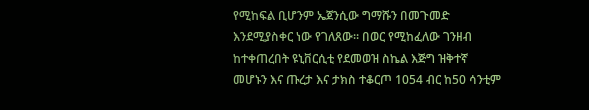የሚከፍል ቢሆንም ኤጀንሲው ግማሹን በመጉመድ እንደሚያስቀር ነው የገለጸው። በወር የሚከፈለው ገንዘብ ከተቀጠረበት ዩኒቨርሲቲ የደመወዝ ስኬል እጅግ ዝቅተኛ መሆኑን እና ጡረታ እና ታክስ ተቆርጦ 1054 ብር ከ50 ሳንቲም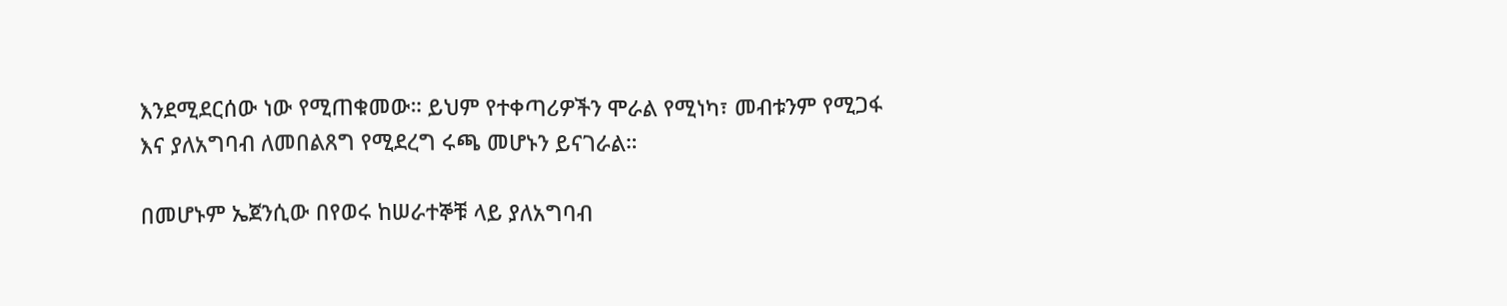እንደሚደርሰው ነው የሚጠቁመው። ይህም የተቀጣሪዎችን ሞራል የሚነካ፣ መብቱንም የሚጋፋ እና ያለአግባብ ለመበልጸግ የሚደረግ ሩጫ መሆኑን ይናገራል።

በመሆኑም ኤጀንሲው በየወሩ ከሠራተኞቹ ላይ ያለአግባብ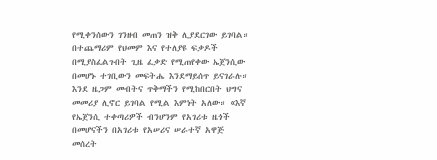የሚቀንሰውን ገንዘብ መጠን ዝቅ ሊያደርገው ይገባል። በተጨማሪም የህመም እና የተለያዩ ፍቃዶች በሚያስፈልጉበት ጊዜ ፈቃድ የሚጠየቀው ኤጀንሲው በመሆኑ ተገቢውን መፍትሔ እንደማይሰጥ ይናገራሉ። እንደ ዜጋም መብትና ጥቅማችን የሚከበርበት ህግና መመሪያ ሊኖር ይገባል የሚል እምነት አለው። «እኛ የኤጀንሲ ተቀጣሪዎች ብንሆንም የአገሪቱ ዜጎች በመሆናችን በአገሪቱ የአሠሪና ሠራተኛ አዋጅ መሰረት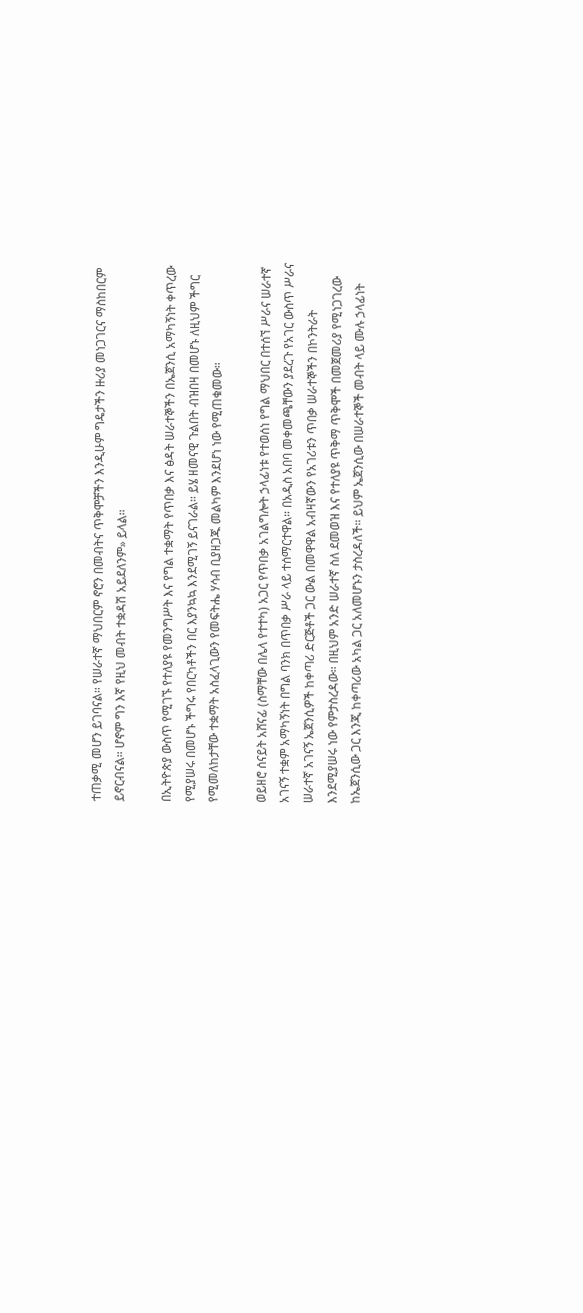ተጠቃሚ መሆን ይገባናል። የሠራተኛ ማህበርም ኖሮን በመብትና ጥቅሞቻችን እንዲሁም ግዴታችን ዙሪያ መነጋገርና ማስከበርም ይኖርብናል። ሆኖም ግን እኛ የዚህ መብት ተቋዳሽ አይደለንም» ይላል።

በኢትዮጵያ ውስጥ የሚገኙ የተለያዩ የመንግሥት እና የግል ተቋማት የጥበቃ እና ፅዳት ሠራተኞችን በኤጀንሲ አማካኝነት ቀጥረው የሚያሠሩ በመሆኑ ችግሩ የበርካቶችን በር እያንኳኳ እንደሚገኝ ይናገራል። ይሄ ዘመናዊ ጉልበት ብዝበዛ በመሆኑ ለዚህም ችግር የሚመለከታቸው ተቋማት አስፈላጊውን የመፍትሔ ሃሳብ ቢያዘጋጁ መልካም እንደሆነ ነው የሚጠቁመው።

ወይዘሮ ሰናይት አሸናፊ (ስማቸው በሌላ የተተካ) አጋር የጥበቃ አገልግሎት ኃላፊነቱ የተወሰነ የግል ማህበር በተሰኘ ሥራና ሠራተኛ አገናኝ ተቋም አማካኝነት በግል ባንክ በጥበቃ ሥራ ላይ ተሰማርተዋል። በአዲስ አበባ መቀመጫቸውን ያደረጉ የአገር ውስጥ ሥራና ሠራተኛ አገናኝ ኤጀንሲዎች ከቀጣሪ ድርጅቶች ጋር ውል በመዋዋል አብዛኛውን የአገሪቱን ጥበቃ ሠራተኞችን በኮንትራት እንደሚያሠሩ ነው የምታስረዳው። በዚህም አንድ ሠራተኛ ስለ ደመወዝ እና የተለያዩ ጥቅማ ጥቅሞች በመጀመሪያ የሚነጋገረው ከኤጀንሲው ጋር እንጂ ከቀጣሪው አካል ጋር አለመሆኑን ታስረዳለች። ይህም ኤጀንሲው በሠራተኞች መብት ላይ ሙሉ ኃላፊነት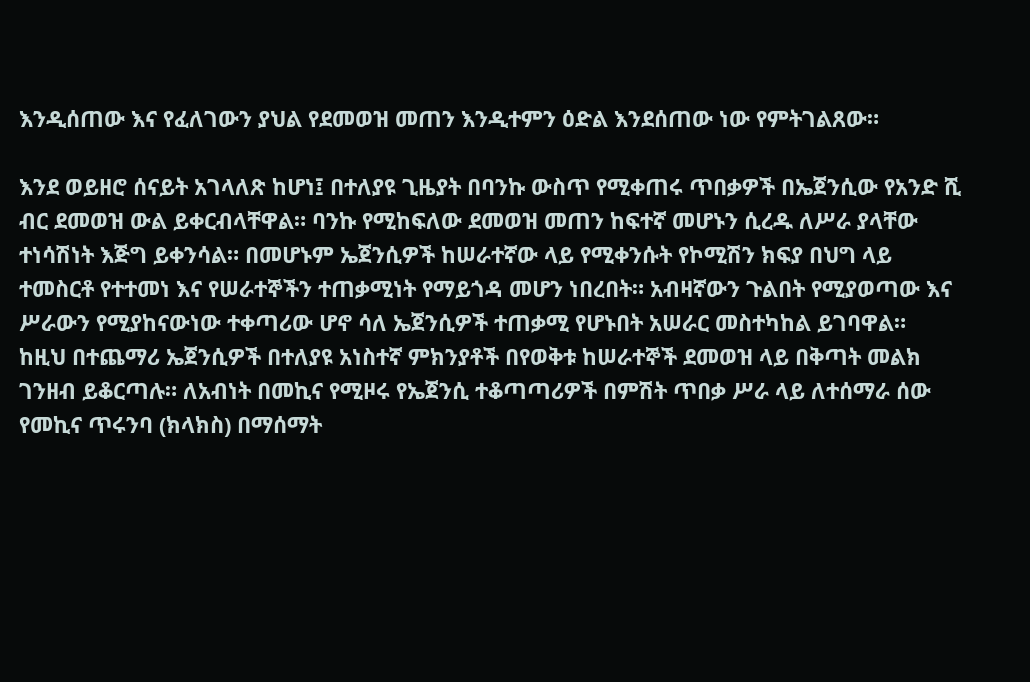እንዲሰጠው እና የፈለገውን ያህል የደመወዝ መጠን እንዲተምን ዕድል እንደሰጠው ነው የምትገልጸው።

እንደ ወይዘሮ ሰናይት አገላለጽ ከሆነ፤ በተለያዩ ጊዜያት በባንኩ ውስጥ የሚቀጠሩ ጥበቃዎች በኤጀንሲው የአንድ ሺ ብር ደመወዝ ውል ይቀርብላቸዋል። ባንኩ የሚከፍለው ደመወዝ መጠን ከፍተኛ መሆኑን ሲረዱ ለሥራ ያላቸው ተነሳሽነት እጅግ ይቀንሳል። በመሆኑም ኤጀንሲዎች ከሠራተኛው ላይ የሚቀንሱት የኮሚሽን ክፍያ በህግ ላይ ተመስርቶ የተተመነ እና የሠራተኞችን ተጠቃሚነት የማይጎዳ መሆን ነበረበት። አብዛኛውን ጉልበት የሚያወጣው እና ሥራውን የሚያከናውነው ተቀጣሪው ሆኖ ሳለ ኤጀንሲዎች ተጠቃሚ የሆኑበት አሠራር መስተካከል ይገባዋል።
ከዚህ በተጨማሪ ኤጀንሲዎች በተለያዩ አነስተኛ ምክንያቶች በየወቅቱ ከሠራተኞች ደመወዝ ላይ በቅጣት መልክ ገንዘብ ይቆርጣሉ። ለአብነት በመኪና የሚዞሩ የኤጀንሲ ተቆጣጣሪዎች በምሽት ጥበቃ ሥራ ላይ ለተሰማራ ሰው የመኪና ጥሩንባ (ክላክስ) በማሰማት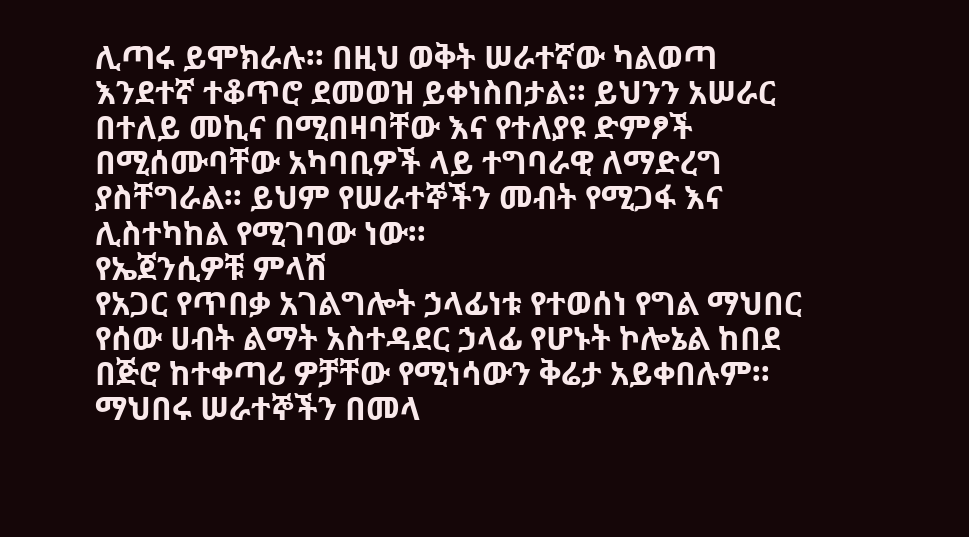ሊጣሩ ይሞክራሉ። በዚህ ወቅት ሠራተኛው ካልወጣ እንደተኛ ተቆጥሮ ደመወዝ ይቀነስበታል። ይህንን አሠራር በተለይ መኪና በሚበዛባቸው እና የተለያዩ ድምፆች በሚሰሙባቸው አካባቢዎች ላይ ተግባራዊ ለማድረግ ያስቸግራል። ይህም የሠራተኞችን መብት የሚጋፋ እና ሊስተካከል የሚገባው ነው።
የኤጀንሲዎቹ ምላሽ
የአጋር የጥበቃ አገልግሎት ኃላፊነቱ የተወሰነ የግል ማህበር የሰው ሀብት ልማት አስተዳደር ኃላፊ የሆኑት ኮሎኔል ከበደ በጅሮ ከተቀጣሪ ዎቻቸው የሚነሳውን ቅሬታ አይቀበሉም። ማህበሩ ሠራተኞችን በመላ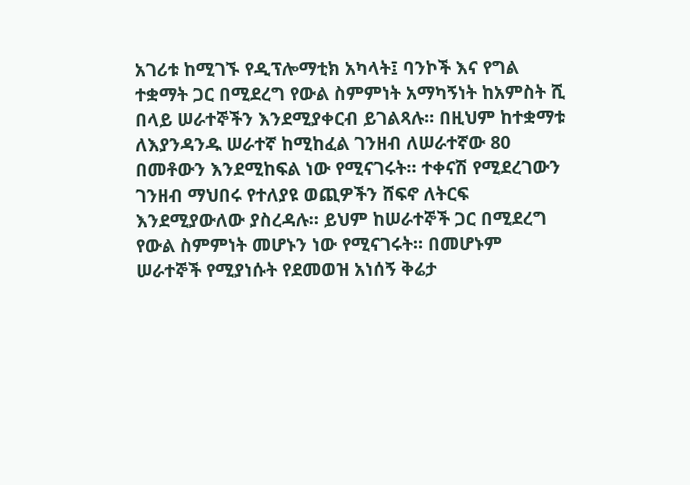አገሪቱ ከሚገኙ የዲፕሎማቲክ አካላት፤ ባንኮች እና የግል ተቋማት ጋር በሚደረግ የውል ስምምነት አማካኝነት ከአምስት ሺ በላይ ሠራተኞችን እንደሚያቀርብ ይገልጻሉ። በዚህም ከተቋማቱ ለእያንዳንዱ ሠራተኛ ከሚከፈል ገንዘብ ለሠራተኛው 80 በመቶውን እንደሚከፍል ነው የሚናገሩት። ተቀናሽ የሚደረገውን ገንዘብ ማህበሩ የተለያዩ ወጪዎችን ሸፍኖ ለትርፍ እንደሚያውለው ያስረዳሉ። ይህም ከሠራተኞች ጋር በሚደረግ የውል ስምምነት መሆኑን ነው የሚናገሩት። በመሆኑም ሠራተኞች የሚያነሱት የደመወዝ አነሰኝ ቅሬታ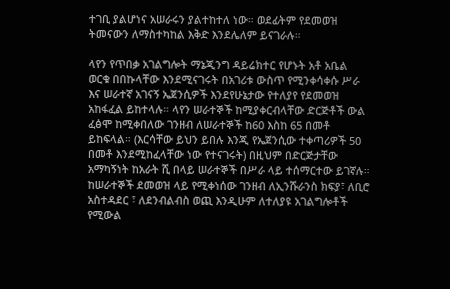ተገቢ ያልሆነና አሠራሩን ያልተከተለ ነው። ወደፊትም የደመወዝ ትመናውን ለማስተካከል እቅድ እንደሌለም ይናገራሉ።

ላየን የጥበቃ አገልግሎት ማኔጂንግ ዳይሬክተር የሆኑት አቶ አቤል ወርቁ በበኩላቸው እንደሚናገሩት በአገሪቱ ውስጥ የሚንቀሳቀሱ ሥራ እና ሠራተኛ አገናኝ ኤጀንሲዎች እንደየሁኔታው የተለያየ የደመወዝ አከፋፈል ይከተላሉ። ላየን ሠራተኞች ከሚያቀርብላቸው ድርጅቶች ውል ፈፅሞ ከሚቀበለው ገንዘብ ለሠራተኞች ከ60 እስከ 65 በመቶ ይከፍላል። (እርሳቸው ይህን ይበሉ እንጂ የኤጀንሲው ተቀጣሪዎች 50 በመቶ እንደሚከፈላቸው ነው የተናገሩት) በዚህም በድርጅታቸው አማካኝነት ከአራት ሺ በላይ ሠራተኞች በሥራ ላይ ተሰማርተው ይገኛሉ። ከሠራተኞች ደመወዝ ላይ የሚቀነሰው ገንዘብ ለኢንሹራንስ ክፍያ፣ ለቢሮ አስተዳደር ፣ ለደንብልብስ ወጪ እንዲሁም ለተለያዩ አገልግሎቶች የሚውል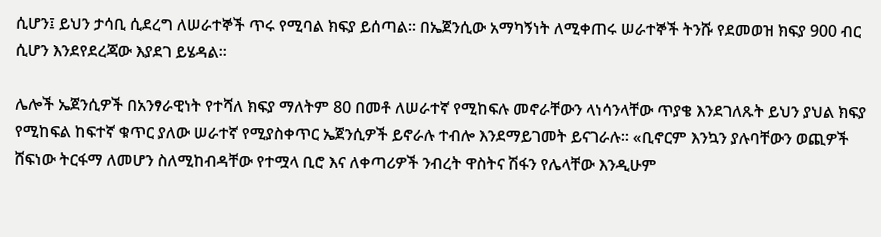ሲሆን፤ ይህን ታሳቢ ሲደረግ ለሠራተኞች ጥሩ የሚባል ክፍያ ይሰጣል። በኤጀንሲው አማካኝነት ለሚቀጠሩ ሠራተኞች ትንሹ የደመወዝ ክፍያ 900 ብር ሲሆን እንደየደረጃው እያደገ ይሄዳል።

ሌሎች ኤጀንሲዎች በአንፃራዊነት የተሻለ ክፍያ ማለትም 80 በመቶ ለሠራተኛ የሚከፍሉ መኖራቸውን ላነሳንላቸው ጥያቄ እንደገለጹት ይህን ያህል ክፍያ የሚከፍል ከፍተኛ ቁጥር ያለው ሠራተኛ የሚያስቀጥር ኤጀንሲዎች ይኖራሉ ተብሎ እንደማይገመት ይናገራሉ። «ቢኖርም እንኳን ያሉባቸውን ወጪዎች ሸፍነው ትርፋማ ለመሆን ስለሚከብዳቸው የተሟላ ቢሮ እና ለቀጣሪዎች ንብረት ዋስትና ሽፋን የሌላቸው እንዲሁም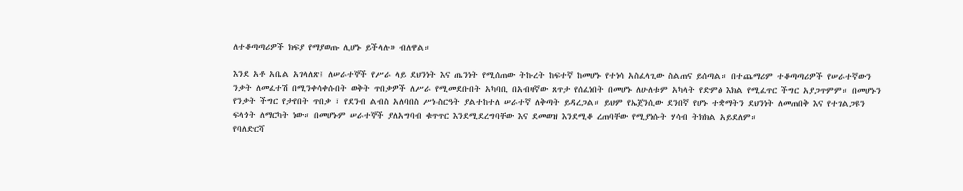ለተቆጣጣሪዎች ክፍያ የማያወጡ ሊሆኑ ይችላሉ» ብለዋል።

እንደ አቶ አቤል አገላለጽ፤ ለሠራተኞች የሥራ ላይ ደህንነት እና ጤንነት የሚሰጠው ትኩረት ከፍተኛ ከመሆኑ የተነሳ አስፈላጊው ስልጠና ይሰጣል። በተጨማሪም ተቆጣጣሪዎች የሠራተኛውን ንቃት ለመፈተሽ በሚንቀሳቀሱበት ወቅት ጥበቃዎች ለሥራ የሚመደቡበት አካባቢ በአብዛኛው ጸጥታ የሰፈነበት በመሆኑ ለሁለቱም አካላት የድምፅ እክል የሚፈጥር ችግር አያጋጥምም። በመሆኑን የንቃት ችግር የታየበት ጥበቃ ፣ የደንብ ልብስ አለባበስ ሥነ-ስርዓት ያልተከተለ ሠራተኛ ለቅጣት ይዳረጋል። ይህም የኤጀንሲው ደንበኛ የሆኑ ተቋማትን ደህንነት ለመጠበቅ እና የተገልጋዩን ፍላጎት ለማርካት ነው። በመሆኑም ሠራተኞች ያለአግባብ ቁጥጥር እንደሚደረግባቸው እና ደመወዝ እንደሚቆ ረጠባቸው የሚያነሱት ሃሳብ ትክክል አይደለም።
የባለድርሻ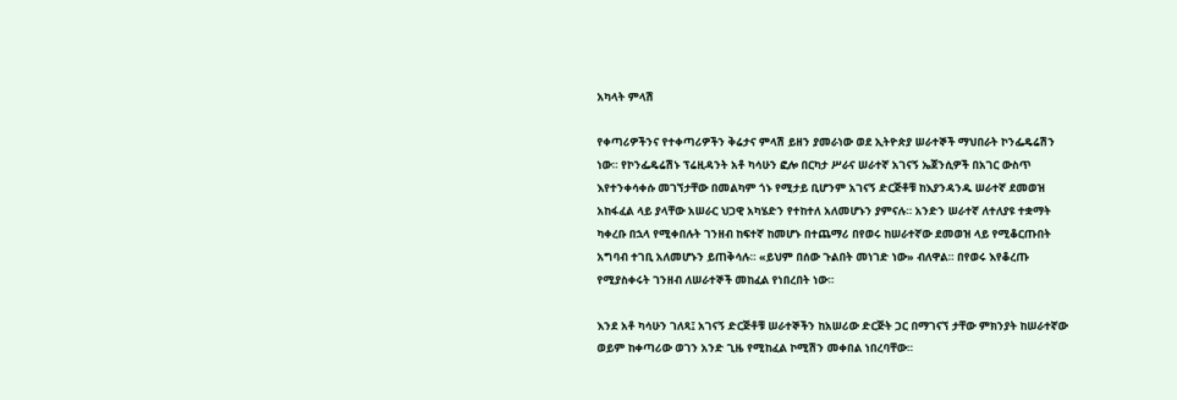አካላት ምላሽ

የቀጣሪዎችንና የተቀጣሪዎችን ቅሬታና ምላሽ ይዘን ያመራነው ወደ ኢትዮጵያ ሠራተኞች ማህበራት ኮንፌዴሬሽን ነው። የኮንፌዴሬሽኑ ፕሬዚዳንት አቶ ካሳሁን ፎሎ በርካታ ሥራና ሠራተኛ አገናኝ ኤጀንሲዎች በአገር ውስጥ እየተንቀሳቀሱ መገኘታቸው በመልካም ጎኑ የሚታይ ቢሆንም አገናኝ ድርጅቶቹ ከእያንዳንዱ ሠራተኛ ደመወዝ አከፋፈል ላይ ያላቸው አሠራር ህጋዊ አካሄድን የተከተለ አለመሆኑን ያምናሉ። አንድን ሠራተኛ ለተለያዩ ተቋማት ካቀረቡ በኋላ የሚቀበሉት ገንዘብ ከፍተኛ ከመሆኑ በተጨማሪ በየወሩ ከሠራተኛው ደመወዝ ላይ የሚቆርጡበት አግባብ ተገቢ አለመሆኑን ይጠቅሳሉ። «ይህም በሰው ጉልበት መነገድ ነው» ብለዋል። በየወሩ እየቆረጡ የሚያስቀሩት ገንዘብ ለሠራተኞች መከፈል የነበረበት ነው።

እንደ አቶ ካሳሁን ገለጻ፤ አገናኝ ድርጅቶቹ ሠራተኞችን ከአሠሪው ድርጅት ጋር በማገናኘ ታቸው ምክንያት ከሠራተኛው ወይም ከቀጣሪው ወገን አንድ ጊዜ የሚከፈል ኮሚሽን መቀበል ነበረባቸው።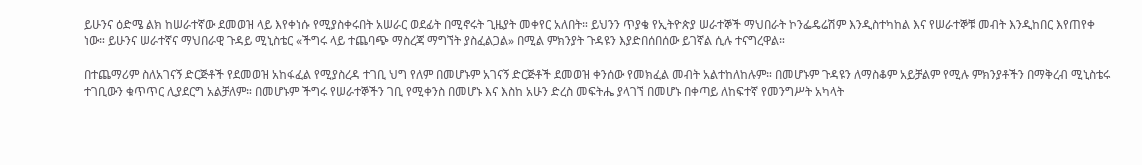ይሁንና ዕድሜ ልክ ከሠራተኛው ደመወዝ ላይ እየቀነሱ የሚያስቀሩበት አሠራር ወደፊት በሚኖሩት ጊዜያት መቀየር አለበት። ይህንን ጥያቄ የኢትዮጵያ ሠራተኞች ማህበራት ኮንፌዴሬሽም እንዲስተካከል እና የሠራተኞቹ መብት እንዲከበር እየጠየቀ ነው። ይሁንና ሠራተኛና ማህበራዊ ጉዳይ ሚኒስቴር «ችግሩ ላይ ተጨባጭ ማስረጃ ማግኘት ያስፈልጋል» በሚል ምክንያት ጉዳዩን እያድበሰበሰው ይገኛል ሲሉ ተናግረዋል።

በተጨማሪም ስለአገናኝ ድርጅቶች የደመወዝ አከፋፈል የሚያስረዳ ተገቢ ህግ የለም በመሆኑም አገናኝ ድርጅቶች ደመወዝ ቀንሰው የመክፈል መብት አልተከለከሉም። በመሆኑም ጉዳዩን ለማስቆም አይቻልም የሚሉ ምክንያቶችን በማቅረብ ሚኒስቴሩ ተገቢውን ቁጥጥር ሊያደርግ አልቻለም። በመሆኑም ችግሩ የሠራተኞችን ገቢ የሚቀንስ በመሆኑ እና እስከ አሁን ድረስ መፍትሔ ያላገኘ በመሆኑ በቀጣይ ለከፍተኛ የመንግሥት አካላት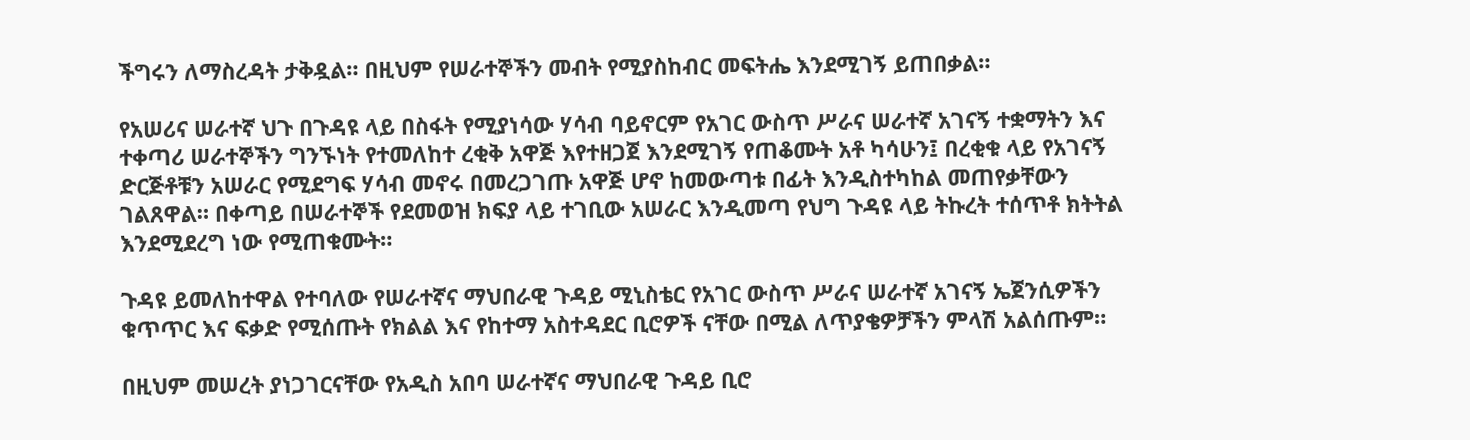ችግሩን ለማስረዳት ታቅዷል። በዚህም የሠራተኞችን መብት የሚያስከብር መፍትሔ እንደሚገኝ ይጠበቃል።

የአሠሪና ሠራተኛ ህጉ በጉዳዩ ላይ በስፋት የሚያነሳው ሃሳብ ባይኖርም የአገር ውስጥ ሥራና ሠራተኛ አገናኝ ተቋማትን እና ተቀጣሪ ሠራተኞችን ግንኙነት የተመለከተ ረቂቅ አዋጅ እየተዘጋጀ እንደሚገኝ የጠቆሙት አቶ ካሳሁን፤ በረቂቁ ላይ የአገናኝ ድርጅቶቹን አሠራር የሚደግፍ ሃሳብ መኖሩ በመረጋገጡ አዋጅ ሆኖ ከመውጣቱ በፊት እንዲስተካከል መጠየቃቸውን ገልጸዋል። በቀጣይ በሠራተኞች የደመወዝ ክፍያ ላይ ተገቢው አሠራር እንዲመጣ የህግ ጉዳዩ ላይ ትኩረት ተሰጥቶ ክትትል እንደሚደረግ ነው የሚጠቁሙት።

ጉዳዩ ይመለከተዋል የተባለው የሠራተኛና ማህበራዊ ጉዳይ ሚኒስቴር የአገር ውስጥ ሥራና ሠራተኛ አገናኝ ኤጀንሲዎችን ቁጥጥር እና ፍቃድ የሚሰጡት የክልል እና የከተማ አስተዳደር ቢሮዎች ናቸው በሚል ለጥያቄዎቻችን ምላሽ አልሰጡም።

በዚህም መሠረት ያነጋገርናቸው የአዲስ አበባ ሠራተኛና ማህበራዊ ጉዳይ ቢሮ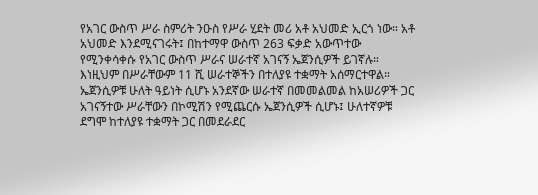የአገር ውስጥ ሥራ ስምሪት ንዑስ የሥራ ሂደት መሪ አቶ አህመድ ኢርጎ ነው። አቶ አህመድ እንደሚናገሩት፤ በከተማዋ ውስጥ 263 ፍቃድ አውጥተው የሚንቀሳቀሱ የአገር ውስጥ ሥራና ሠራተኛ አገናኝ ኤጀንሲዎች ይገኛሉ። እነዚህም በሥራቸውም 11 ሺ ሠራተኞችን በተለያዩ ተቋማት አሰማርተዋል። ኤጀንሲዎቹ ሁለት ዓይነት ሲሆኑ አንደኛው ሠራተኛ በመመልመል ከአሠሪዎች ጋር አገናኝተው ሥራቸውን በኮሚሽን የሚጨርሱ ኤጀንሲዎች ሲሆኑ፤ ሁለተኛዎቹ ደግሞ ከተለያዩ ተቋማት ጋር በመደራደር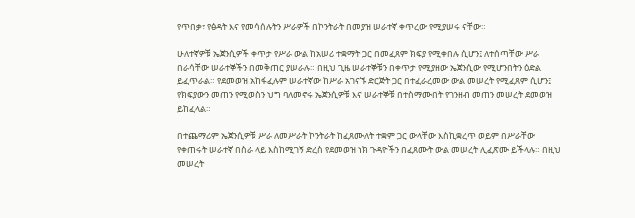የጥበቃ፣ የፅዳት እና የመሳሰሉትን ሥራዎች በኮንትራት በመያዝ ሠራተኛ ቀጥረው የሚያሠሩ ናቸው።

ሁለተኛዎቹ ኤጀንሲዎች ቀጥታ የሥራ ውል ከአሠሪ ተቋማት ጋር በመፈጸም ክፍያ የሚቀበሉ ሲሆን፤ ለተሰጣቸው ሥራ በራሳቸው ሠራተኞችን በመቅጠር ያሠራሉ። በዚህ ጊዜ ሠራተኞቹን በቀጥታ የሚያዘው ኤጀንሲው የሚሆንበትን ዕድል ይፈጥራል። የደመወዝ አከፋፈሉም ሠራተኛው ከሥራ አገናኙ ድርጅት ጋር በተፈራረመው ውል መሠረት የሚፈጸም ሲሆን፤ የክፍያውን መጠን የሚወስን ህግ ባለመኖሩ ኤጀንሲዎቹ እና ሠራተኞቹ በተስማሙበት የገንዘብ መጠን መሠረት ደመወዝ ይከፈላል።

በተጨማሪም ኤጀንሲዎቹ ሥራ ለመሥራት ኮንትራት ከፈጸሙለት ተቋም ጋር ውላቸው እስኪቋረጥ ወይም በሥራቸው የቀጠሩት ሠራተኛ በስራ ላይ እስከሚገኝ ድረስ የደመወዝ ነክ ጉዳዮችን በፈጸሙት ውል መሠረት ሊፈጽሙ ይችላሉ። በዚህ መሠረት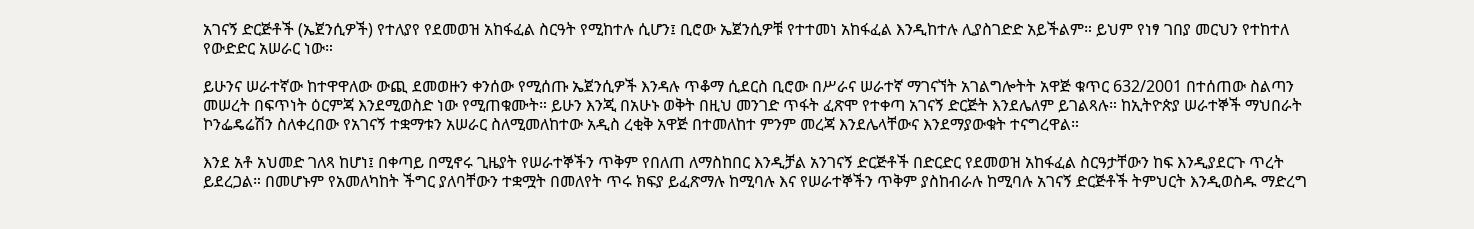አገናኝ ድርጅቶች (ኤጀንሲዎች) የተለያየ የደመወዝ አከፋፈል ስርዓት የሚከተሉ ሲሆን፤ ቢሮው ኤጀንሲዎቹ የተተመነ አከፋፈል እንዲከተሉ ሊያስገድድ አይችልም። ይህም የነፃ ገበያ መርህን የተከተለ የውድድር አሠራር ነው።

ይሁንና ሠራተኛው ከተዋዋለው ውጪ ደመወዙን ቀንሰው የሚሰጡ ኤጀንሲዎች እንዳሉ ጥቆማ ሲደርስ ቢሮው በሥራና ሠራተኛ ማገናኘት አገልግሎትት አዋጅ ቁጥር 632/2001 በተሰጠው ስልጣን መሠረት በፍጥነት ዕርምጃ እንደሚወስድ ነው የሚጠቁሙት። ይሁን እንጂ በአሁኑ ወቅት በዚህ መንገድ ጥፋት ፈጽሞ የተቀጣ አገናኝ ድርጅት እንደሌለም ይገልጻሉ። ከኢትዮጵያ ሠራተኞች ማህበራት ኮንፌዴሬሽን ስለቀረበው የአገናኝ ተቋማቱን አሠራር ስለሚመለከተው አዲስ ረቂቅ አዋጅ በተመለከተ ምንም መረጃ እንደሌላቸውና እንደማያውቁት ተናግረዋል።

እንደ አቶ አህመድ ገለጻ ከሆነ፤ በቀጣይ በሚኖሩ ጊዜያት የሠራተኞችን ጥቅም የበለጠ ለማስከበር እንዲቻል አንገናኝ ድርጅቶች በድርድር የደመወዝ አከፋፈል ስርዓታቸውን ከፍ እንዲያደርጉ ጥረት ይደረጋል። በመሆኑም የአመለካከት ችግር ያለባቸውን ተቋሟት በመለየት ጥሩ ክፍያ ይፈጽማሉ ከሚባሉ እና የሠራተኞችን ጥቅም ያስከብራሉ ከሚባሉ አገናኝ ድርጅቶች ትምህርት እንዲወስዱ ማድረግ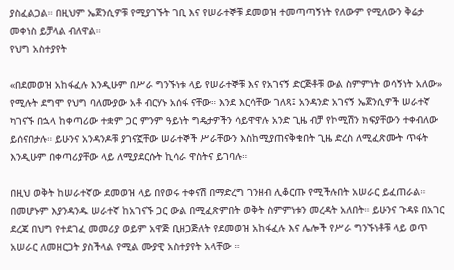ያስፈልጋል። በዚህም ኤጀንሲዎቹ የሚያገኙት ገቢ እና የሠራተኞቹ ደመወዝ ተመጣጣኝነት የለውም የሚለውን ቅሬታ መቀነስ ይቻላል ብለዋል።
የህግ አስተያየት

«በደመወዝ አከፋፈሉ እንዲሁም በሥራ ግንኙነቱ ላይ የሠራተኞቹ እና የአገናኝ ድርጅቶቹ ውል ስምምነት ወሳኝነት አለው» የሚሉት ደግሞ የህግ ባለሙያው አቶ ብርሃኑ አሰፋ ናቸው። እንደ እርሳቸው ገለጻ፤ አንዳንድ አገናኝ ኤጀንሲዎች ሠራተኛ ካገናኙ በኋላ ከቀጣሪው ተቋም ጋር ምንም ዓይነት ግዴታዎችን ሳይዋዋሉ አንድ ጊዜ ብቻ የኮሚሽን ክፍያቸውን ተቀብለው ይሰናበታሉ። ይሁንና አንዳንዶቹ ያገናኟቸው ሠራተኞች ሥራቸውን እስከሚያጠናቅቁበት ጊዜ ድረስ ለሚፈጽሙት ጥፋት እንዲሁም በቀጣሪያቸው ላይ ለሚያደርሱት ኪሳራ ዋስትና ይገባሉ።

በዚህ ወቅት ከሠራተኛው ደመወዝ ላይ በየወሩ ተቀናሽ በማድረግ ገንዘብ ሊቆርጡ የሚችሉበት አሠራር ይፈጠራል። በመሆኑም እያንዳንዱ ሠራተኛ ከአገናኙ ጋር ውል በሚፈጽምበት ወቅት ስምምነቱን መረዳት አለበት። ይሁንና ጉዳዩ በአገር ደረጃ በህግ የተደገፈ መመሪያ ወይም አዋጅ ቢዘጋጅለት የደመወዝ አከፋፈሉ እና ሌሎች የሥራ ግንኙነቶቹ ላይ ወጥ አሠራር ለመዘርጋት ያስችላል የሚል ሙያዊ አስተያየት አላቸው ።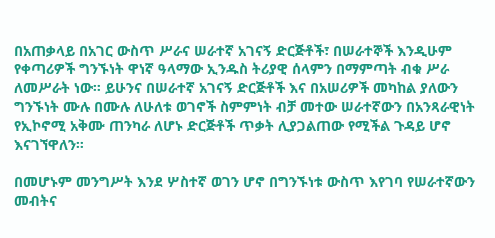በአጠቃላይ በአገር ውስጥ ሥራና ሠራተኛ አገናኝ ድርጅቶች፣ በሠራተኞች እንዲሁም የቀጣሪዎች ግንኙነት ዋነኛ ዓላማው ኢንዱስ ትሪያዊ ሰላምን በማምጣት ብቁ ሥራ ለመሥራት ነው። ይሁንና በሠራተኛ አገናኝ ድርጅቶች እና በአሠሪዎች መካከል ያለውን ግንኙነት ሙሉ በሙሉ ለሁለቱ ወገኖች ስምምነት ብቻ መተው ሠራተኛውን በአንጻራዊነት የኢኮኖሚ አቅሙ ጠንካራ ለሆኑ ድርጅቶች ጥቃት ሊያጋልጠው የሚችል ጉዳይ ሆኖ እናገኘዋለን።

በመሆኑም መንግሥት እንደ ሦስተኛ ወገን ሆኖ በግንኙነቱ ውስጥ እየገባ የሠራተኛውን መብትና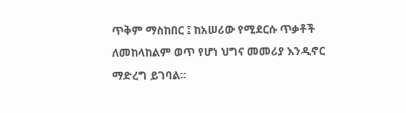ጥቅም ማስከበር ፤ ከአሠሪው የሚደርሱ ጥቃቶች ለመከላከልም ወጥ የሆነ ህግና መመሪያ እንዲኖር ማድረግ ይገባል።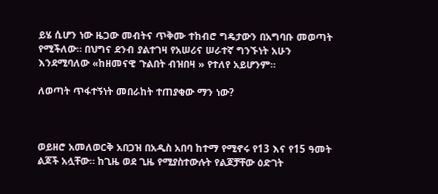ይሄ ሲሆን ነው ዜጋው መብትና ጥቅሙ ተከብሮ ግዴታውን በአግባቡ መወጣት የሚችለው። በህግና ደንብ ያልተገዛ የአሠሪና ሠራተኛ ግንኙነት አሁን እንደሚባለው «ከዘመናዊ ጉልበት ብዝበዛ » የተለየ አይሆንም።

ለወጣት ጥፋተኝነት መበራከት ተጠያቂው ማን ነው?



ወይዘሮ አመለወርቅ አበጋዝ በአዲስ አበባ ከተማ የሚኖሩ የ13 እና የ15 ዓመት ልጆች አሏቸው። ከጊዜ ወደ ጊዜ የሚያስተውሉት የልጆቻቸው ዕድገት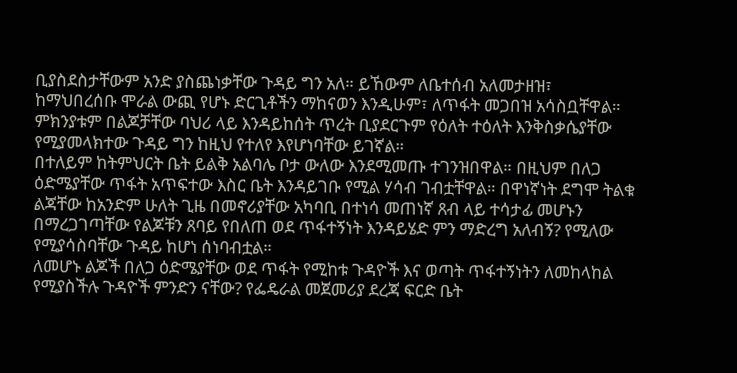ቢያስደስታቸውም አንድ ያስጨነቃቸው ጉዳይ ግን አለ። ይኸውም ለቤተሰብ አለመታዘዝ፣ ከማህበረሰቡ ሞራል ውጪ የሆኑ ድርጊቶችን ማከናወን እንዲሁም፣ ለጥፋት መጋበዝ አሳስቧቸዋል። ምክንያቱም በልጆቻቸው ባህሪ ላይ እንዳይከሰት ጥረት ቢያደርጉም የዕለት ተዕለት እንቅስቃሴያቸው የሚያመላክተው ጉዳይ ግን ከዚህ የተለየ እየሆነባቸው ይገኛል።
በተለይም ከትምህርት ቤት ይልቅ አልባሌ ቦታ ውለው እንደሚመጡ ተገንዝበዋል። በዚህም በለጋ ዕድሜያቸው ጥፋት አጥፍተው እስር ቤት እንዳይገቡ የሚል ሃሳብ ገብቷቸዋል። በዋነኛነት ደግሞ ትልቁ ልጃቸው ከአንድም ሁለት ጊዜ በመኖሪያቸው አካባቢ በተነሳ መጠነኛ ጸብ ላይ ተሳታፊ መሆኑን በማረጋገጣቸው የልጆቹን ጸባይ የበለጠ ወደ ጥፋተኝነት እንዳይሄድ ምን ማድረግ አለብኝ? የሚለው የሚያሳስባቸው ጉዳይ ከሆነ ሰነባብቷል።
ለመሆኑ ልጆች በለጋ ዕድሜያቸው ወደ ጥፋት የሚከቱ ጉዳዮች እና ወጣት ጥፋተኝነትን ለመከላከል የሚያስችሉ ጉዳዮች ምንድን ናቸው? የፌዴራል መጀመሪያ ደረጃ ፍርድ ቤት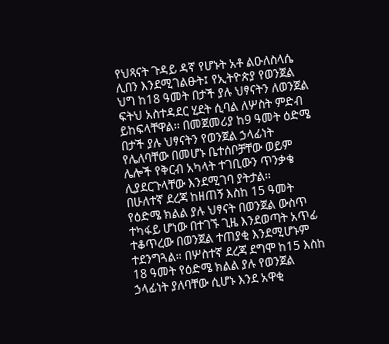የህጻናት ጉዳይ ዳኛ የሆኑት አቶ ልዑለስላሴ ሊበን እንደሚገልፁት፤ የኢትዮጵያ የወንጀል ህግ ከ18 ዓመት በታች ያሉ ህፃናትን ለወንጀል ፍትህ አስተዳደር ሂደት ሲባል ለሦስት ምድብ ይከፍላቸዋል፡፡ በመጀመሪያ ከ9 ዓመት ዕድሜ በታች ያሉ ህፃናትን የወንጀል ኃላፊነት የሌለባቸው በመሆኑ ቤተሰቦቻቸው ወይም ሌሎች የቅርብ አካላት ተገቢውን ጥንቃቄ ሊያደርጉላቸው እንደሚገባ ያትታል፡፡
በሁለተኛ ደረጃ ከዘጠኝ እስከ 15 ዓመት የዕድሜ ክልል ያሉ ህፃናት በወንጀል ውስጥ ተካፋይ ሆነው በተገኙ ጊዜ እንደወጣት አጥፊ ተቆጥረው በወንጀል ተጠያቂ እንደሚሆኑም ተደንግጓል። በሦስተኛ ደረጃ ደግሞ ከ15 እስከ 18 ዓመት የዕድሜ ክልል ያሉ የወንጀል ኃላፊነት ያለባቸው ሲሆኑ እንደ አዋቂ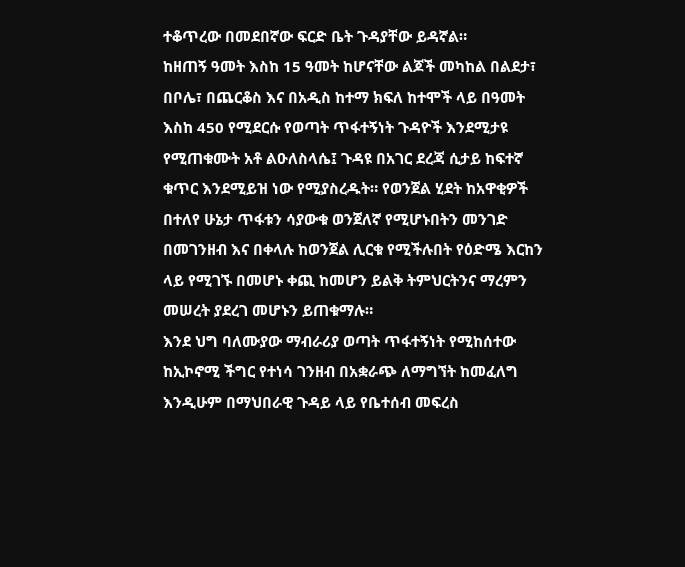ተቆጥረው በመደበኛው ፍርድ ቤት ጉዳያቸው ይዳኛል።
ከዘጠኝ ዓመት እስከ 15 ዓመት ከሆናቸው ልጆች መካከል በልደታ፣ በቦሌ፣ በጨርቆስ እና በአዲስ ከተማ ክፍለ ከተሞች ላይ በዓመት እስከ 450 የሚደርሱ የወጣት ጥፋተኝነት ጉዳዮች እንደሚታዩ የሚጠቁሙት አቶ ልዑለስላሴ፤ ጉዳዩ በአገር ደረጃ ሲታይ ከፍተኛ ቁጥር እንደሚይዝ ነው የሚያስረዱት። የወንጀል ሂደት ከአዋቂዎች በተለየ ሁኔታ ጥፋቱን ሳያውቁ ወንጀለኛ የሚሆኑበትን መንገድ በመገንዘብ እና በቀላሉ ከወንጀል ሊርቁ የሚችሉበት የዕድሜ እርከን ላይ የሚገኙ በመሆኑ ቀጪ ከመሆን ይልቅ ትምህርትንና ማረምን መሠረት ያደረገ መሆኑን ይጠቁማሉ።
እንደ ህግ ባለሙያው ማብራሪያ ወጣት ጥፋተኝነት የሚከሰተው ከኢኮኖሚ ችግር የተነሳ ገንዘብ በአቋራጭ ለማግኘት ከመፈለግ እንዲሁም በማህበራዊ ጉዳይ ላይ የቤተሰብ መፍረስ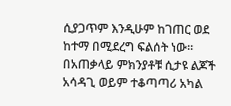ሲያጋጥም እንዲሁም ከገጠር ወደ ከተማ በሚደረግ ፍልሰት ነው። በአጠቃላይ ምክንያቶቹ ሲታዩ ልጆች አሳዳጊ ወይም ተቆጣጣሪ አካል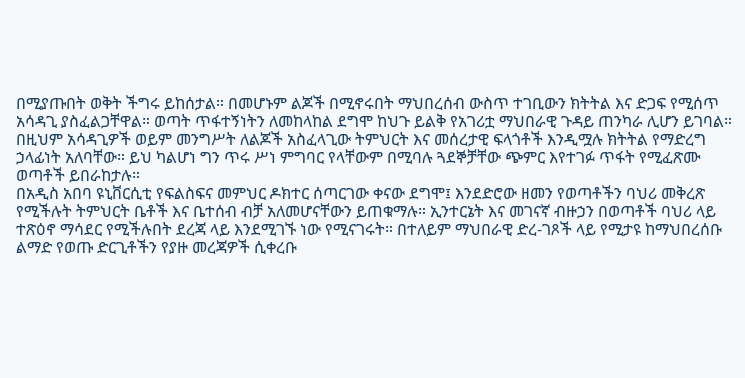በሚያጡበት ወቅት ችግሩ ይከሰታል። በመሆኑም ልጆች በሚኖሩበት ማህበረሰብ ውስጥ ተገቢውን ክትትል እና ድጋፍ የሚሰጥ አሳዳጊ ያስፈልጋቸዋል። ወጣት ጥፋተኝነትን ለመከላከል ደግሞ ከህጉ ይልቅ የአገሪቷ ማህበራዊ ጉዳይ ጠንካራ ሊሆን ይገባል። በዚህም አሳዳጊዎች ወይም መንግሥት ለልጆች አስፈላጊው ትምህርት እና መሰረታዊ ፍላጎቶች እንዲሟሉ ክትትል የማድረግ ኃላፊነት አለባቸው። ይህ ካልሆነ ግን ጥሩ ሥነ ምግባር የላቸውም በሚባሉ ጓደኞቻቸው ጭምር እየተገፉ ጥፋት የሚፈጽሙ ወጣቶች ይበራከታሉ።
በአዲስ አበባ ዩኒቨርሲቲ የፍልስፍና መምህር ዶክተር ሰጣርገው ቀናው ደግሞ፤ እንደድሮው ዘመን የወጣቶችን ባህሪ መቅረጽ የሚችሉት ትምህርት ቤቶች እና ቤተሰብ ብቻ አለመሆናቸውን ይጠቁማሉ። ኢንተርኔት እና መገናኛ ብዙኃን በወጣቶች ባህሪ ላይ ተጽዕኖ ማሳደር የሚችሉበት ደረጃ ላይ እንደሚገኙ ነው የሚናገሩት። በተለይም ማህበራዊ ድረ-ገጾች ላይ የሚታዩ ከማህበረሰቡ ልማድ የወጡ ድርጊቶችን የያዙ መረጃዎች ሲቀረቡ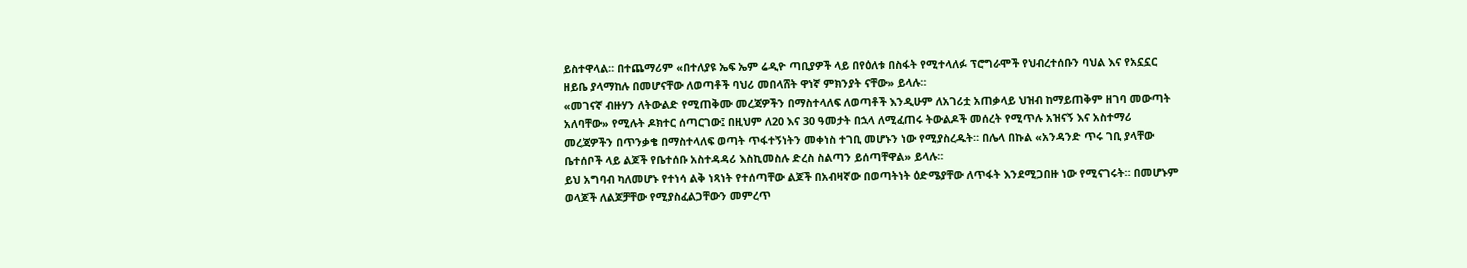ይስተዋላል። በተጨማሪም «በተለያዩ ኤፍ ኤም ሬዲዮ ጣቢያዎች ላይ በየዕለቱ በስፋት የሚተላለፉ ፕሮግራሞች የህብረተሰቡን ባህል እና የአኗኗር ዘይቤ ያላማከሉ በመሆናቸው ለወጣቶች ባህሪ መበላሸት ዋነኛ ምክንያት ናቸው» ይላሉ።
«መገናኛ ብዙሃን ለትውልድ የሚጠቅሙ መረጃዎችን በማስተላለፍ ለወጣቶች እንዲሁም ለአገሪቷ አጠቃላይ ህዝብ ከማይጠቅም ዘገባ መውጣት አለባቸው» የሚሉት ዶክተር ሰጣርገው፤ በዚህም ለ20 እና 30 ዓመታት በኋላ ለሚፈጠሩ ትውልዶች መሰረት የሚጥሉ አዝናኝ እና አስተማሪ መረጃዎችን በጥንቃቄ በማስተላለፍ ወጣት ጥፋተኝነትን መቀነስ ተገቢ መሆኑን ነው የሚያስረዱት። በሌላ በኩል «አንዳንድ ጥሩ ገቢ ያላቸው ቤተሰቦች ላይ ልጆች የቤተሰቡ አስተዳዳሪ እስኪመስሉ ድረስ ስልጣን ይሰጣቸዋል» ይላሉ።
ይህ አግባብ ካለመሆኑ የተነሳ ልቅ ነጻነት የተሰጣቸው ልጆች በአብዛኛው በወጣትነት ዕድሜያቸው ለጥፋት እንደሚጋበዙ ነው የሚናገሩት። በመሆኑም ወላጆች ለልጆቻቸው የሚያስፈልጋቸውን መምረጥ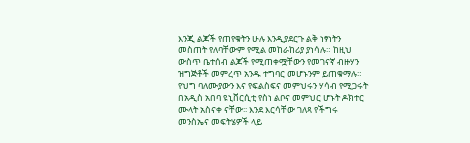እንጂ ልጆች የጠየቁትን ሁሉ እንዲያደርጉ ልቅ ነፃነትን መስጠት የለባቸውም የሚል መከራከሪያ ያነሳሉ። ከዚህ ውስጥ ቤተሰብ ልጆች የሚጠቀሟቸውን የመገናኛ ብዙሃን ዝግጅቶች መምረጥ አንዱ ተግባር መሆኑንም ይጠቁማሉ።
የህግ ባለሙያውን እና የፍልስፍና መምህሩን ሃሳብ የሚጋሩት በአዲስ አበባ ዩኒቨርሲቲ የስነ ልቦና መምህር ሆኑት ዶክተር ሙላት አስናቀ ናቸው፡፡ እንደ እርሳቸው ገለጻ የችግሩ መንስኤና መፍትሄዎች ላይ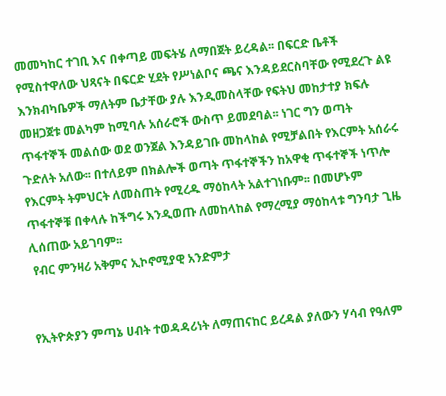መመካከር ተገቢ እና በቀጣይ መፍትሄ ለማበጀት ይረዳል፡፡ በፍርድ ቤቶች የሚስተዋለው ህጻናት በፍርድ ሂደት የሥነልቦና ጫና እንዳይደርስባቸው የሚደረጉ ልዩ እንክብካቤዎች ማለትም ቤታቸው ያሉ እንዲመስላቸው የፍትህ መከታተያ ክፍሉ መዘጋጀቱ መልካም ከሚባሉ አሰራሮች ውስጥ ይመደባል፡፡ ነገር ግን ወጣት ጥፋተኞች መልሰው ወደ ወንጀል እንዳይገቡ መከላከል የሚቻልበት የእርምት አሰራሩ ጉድለት አለው፡፡ በተለይም በክልሎች ወጣት ጥፋተኞችን ከአዋቂ ጥፋተኞች ነጥሎ የእርምት ትምህርት ለመስጠት የሚረዱ ማዕከላት አልተገነቡም፡፡ በመሆኑም ጥፋተኞቹ በቀላሉ ከችግሩ እንዲወጡ ለመከላከል የማረሚያ ማዕከላቱ ግንባታ ጊዜ ሊሰጠው አይገባም፡፡
 የብር ምንዛሪ አቅምና ኢኮኖሚያዊ አንድምታ


የኢትዮጵያን ምጣኔ ሀብት ተወዳዳሪነት ለማጠናከር ይረዳል ያለውን ሃሳብ የዓለም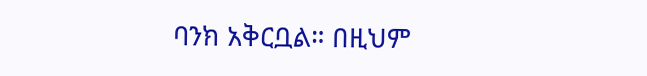ባንክ አቅርቧል። በዚህም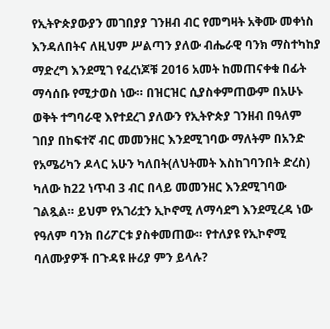የኢትዮጵያውያን መገበያያ ገንዘብ ብር የመግዛት አቅሙ መቀነስ እንዳለበትና ለዚህም ሥልጣን ያለው ብሔራዊ ባንክ ማስተካከያ ማድረግ እንደሚገ የፈረነጆቹ 2016 አመት ከመጠናቀቁ በፊት ማሳሰቡ የሚታወስ ነው። በዝርዝር ሲያስቀምጠውም በአሁኑ ወቅት ተግባራዊ እየተደረገ ያለውን የኢትዮጵያ ገንዘብ በዓለም ገበያ በከፍተኛ ብር መመንዘር እንደሚገባው ማለትም በአንድ የአሜሪካን ዶላር አሁን ካለበት(ለህትመት እስከገባንበት ድረስ) ካለው ከ22 ነጥብ 3 ብር በላይ መመንዘር እንደሚገባው ገልጿል። ይህም የአገሪቷን ኢኮኖሚ ለማሳደግ እንደሚረዳ ነው የዓለም ባንክ በሪፖርቱ ያስቀመጠው። የተለያዩ የኢኮኖሚ ባለሙያዎች በጉዳዩ ዙሪያ ምን ይላሉ?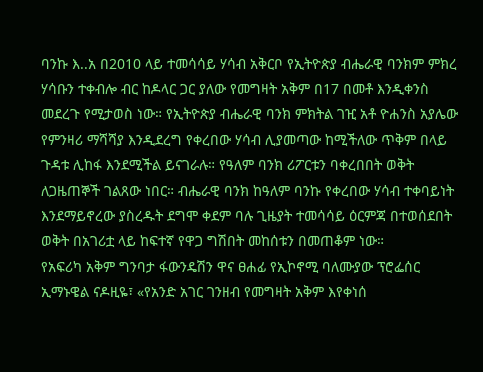ባንኩ እ..አ በ2010 ላይ ተመሳሳይ ሃሳብ አቅርቦ የኢትዮጵያ ብሔራዊ ባንክም ምክረ ሃሳቡን ተቀብሎ ብር ከዶላር ጋር ያለው የመግዛት አቅም በ17 በመቶ እንዲቀንስ መደረጉ የሚታወስ ነው። የኢትዮጵያ ብሔራዊ ባንክ ምክትል ገዢ አቶ ዮሐንስ አያሌው የምንዛሪ ማሻሻያ እንዲደረግ የቀረበው ሃሳብ ሊያመጣው ከሚችለው ጥቅም በላይ ጉዳቱ ሊከፋ እንደሚችል ይናገራሉ። የዓለም ባንክ ሪፖርቱን ባቀረበበት ወቅት ለጋዜጠኞች ገልጸው ነበር። ብሔራዊ ባንክ ከዓለም ባንኩ የቀረበው ሃሳብ ተቀባይነት እንደማይኖረው ያስረዱት ደግሞ ቀደም ባሉ ጊዜያት ተመሳሳይ ዕርምጃ በተወሰደበት ወቅት በአገሪቷ ላይ ከፍተኛ የዋጋ ግሽበት መከሰቱን በመጠቆም ነው።
የአፍሪካ አቅም ግንባታ ፋውንዴሽን ዋና ፀሐፊ የኢኮኖሚ ባለሙያው ፕሮፌሰር ኢማኑዌል ናዶዚዬ፣ «የአንድ አገር ገንዘብ የመግዛት አቅም እየቀነሰ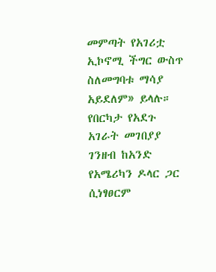መምጣት የአገሪቷ ኢኮኖሚ ችግር ውስጥ ስለመግባቱ ማሳያ አይደለም» ይላሉ። የበርካታ የአደጉ አገራት መገበያያ ገንዘብ ከአንድ የአሜሪካን ዶላር ጋር ሲነፃፀርም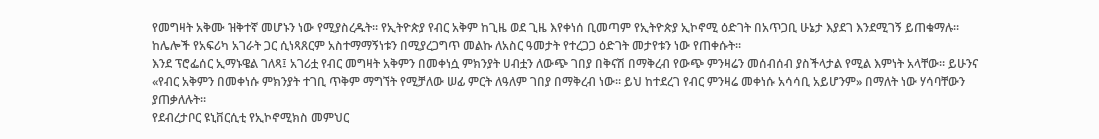የመግዛት አቅሙ ዝቅተኛ መሆኑን ነው የሚያስረዱት። የኢትዮጵያ የብር አቅም ከጊዜ ወደ ጊዜ እየቀነሰ ቢመጣም የኢትዮጵያ ኢኮኖሚ ዕድገት በአጥጋቢ ሁኔታ እያደገ እንደሚገኝ ይጠቁማሉ። ከሌሎች የአፍሪካ አገራት ጋር ሲነጻጸርም አስተማማኝነቱን በሚያረጋግጥ መልኩ ለአስር ዓመታት የተረጋጋ ዕድገት መታየቱን ነው የጠቀሱት።
እንደ ፕሮፌሰር ኢማኑዌል ገለጻ፤ አገሪቷ የብር መግዛት አቅምን በመቀነሷ ምክንያት ሀብቷን ለውጭ ገበያ በቅናሽ በማቅረብ የውጭ ምንዛሬን መሰብሰብ ያስችላታል የሚል እምነት አላቸው። ይሁንና «የብር አቅምን በመቀነሱ ምክንያት ተገቢ ጥቅም ማግኘት የሚቻለው ሠፊ ምርት ለዓለም ገበያ በማቅረብ ነው። ይህ ከተደረገ የብር ምንዛሬ መቀነሱ አሳሳቢ አይሆንም» በማለት ነው ሃሳባቸውን ያጠቃለሉት።
የደብረታቦር ዩኒቨርሲቲ የኢኮኖሚክስ መምህር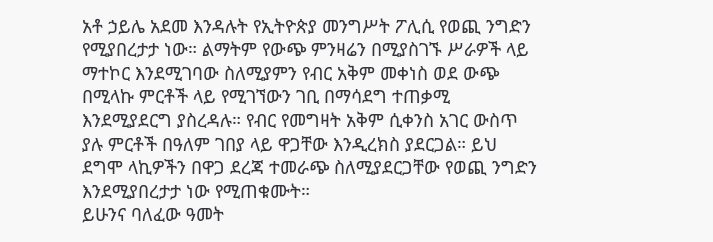አቶ ኃይሌ አደመ እንዳሉት የኢትዮጵያ መንግሥት ፖሊሲ የወጪ ንግድን የሚያበረታታ ነው። ልማትም የውጭ ምንዛሬን በሚያስገኙ ሥራዎች ላይ ማተኮር እንደሚገባው ስለሚያምን የብር አቅም መቀነስ ወደ ውጭ በሚላኩ ምርቶች ላይ የሚገኘውን ገቢ በማሳደግ ተጠቃሚ እንደሚያደርግ ያስረዳሉ። የብር የመግዛት አቅም ሲቀንስ አገር ውስጥ ያሉ ምርቶች በዓለም ገበያ ላይ ዋጋቸው እንዲረክስ ያደርጋል። ይህ ደግሞ ላኪዎችን በዋጋ ደረጃ ተመራጭ ስለሚያደርጋቸው የወጪ ንግድን እንደሚያበረታታ ነው የሚጠቁሙት።
ይሁንና ባለፈው ዓመት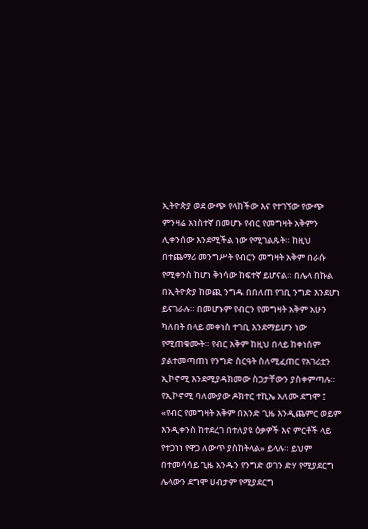ኢትዮጵያ ወደ ውጭ የላከችው እና የተገኘው የውጭ ምንዛሬ አነስተኛ በመሆኑ የብር የመግዛት አቅምን ሊቀንሰው እንደሚችል ነው የሚገልጹት። ከዚህ በተጨማሪ መንግሥት የብርን መግዛት አቅም በራሱ የሚቀንስ ከሆነ ቅነሳው ከፍተኛ ይሆናል። በሌላ በኩል በኢትዮጵያ ከወጪ ንግዱ በበለጠ የገቢ ንግድ እንደሆነ ይናገራሉ። በመሆኑም የብርን የመግዛት አቅም አሁን ካለበት በላይ መቀነስ ተገቢ እንደማይሆን ነው የሚጠቁሙት። የብር አቅም ከዚህ በላይ ከቀነሰም ያልተመጣጠነ የንግድ ስርዓት ስለሚፈጠር የአገሪቷን ኢኮኖሚ እንደሚያዳክመው ስጋታቸውን ያስቀምጣሉ።
የኢኮኖሚ ባለሙያው ዶክተር ተኪኤ አለሙ ደግሞ ፤ «የብር የመግዛት አቅም በአንድ ጊዜ እንዲጨምር ወይም እንዲቀንስ ከተደረገ በተለያዩ ዕቃዎች እና ምርቶች ላይ የተጋነነ የዋጋ ለውጥ ያስከትላል» ይላሉ። ይህም በተመሳሳይ ጊዜ አንዱን የንግድ ወገን ድሃ የሚያደርግ ሌላውን ደግሞ ሀብታም የሚያደርግ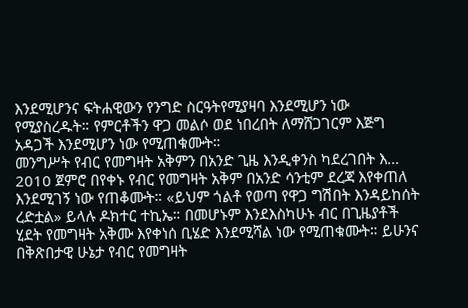እንደሚሆንና ፍትሐዊውን የንግድ ስርዓትየሚያዛባ እንደሚሆን ነው የሚያስረዱት። የምርቶችን ዋጋ መልሶ ወደ ነበረበት ለማሸጋገርም እጅግ አዳጋች እንደሚሆን ነው የሚጠቁሙት።
መንግሥት የብር የመግዛት አቅምን በአንድ ጊዜ እንዲቀንስ ካደረገበት እ... 2010 ጀምሮ በየቀኑ የብር የመግዛት አቅም በአንድ ሳንቲም ደረጃ እየቀጠለ እንደሚገኝ ነው የጠቆሙት። «ይህም ጎልቶ የወጣ የዋጋ ግሽበት እንዳይከሰት ረድቷል» ይላሉ ዶክተር ተኪኤ። በመሆኑም እንደእስካሁኑ ብር በጊዜያቶች ሂደት የመግዛት አቅሙ እየቀነሰ ቢሄድ እንደሚሻል ነው የሚጠቁሙት። ይሁንና በቅጽበታዊ ሁኔታ የብር የመግዛት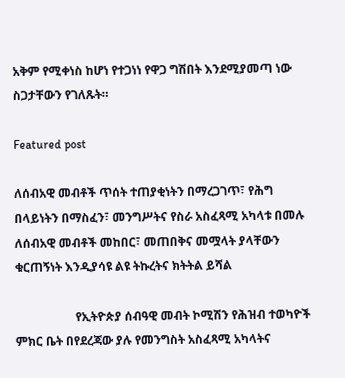አቅም የሚቀነስ ከሆነ የተጋነነ የዋጋ ግሽበት እንደሚያመጣ ነው ስጋታቸውን የገለጹት።

Featured post

ለሰብአዊ መብቶች ጥሰት ተጠያቂነትን በማረጋገጥ፣ የሕግ በላይነትን በማስፈን፣ መንግሥትና የስራ አስፈጻሚ አካላቱ በመሉ ለሰብአዊ መብቶች መከበር፣ መጠበቅና መሟላት ያላቸውን ቁርጠኝነት እንዲያሳዩ ልዩ ትኩረትና ክትትል ይሻል

                    የኢትዮጵያ ሰብዓዊ መብት ኮሚሽን የሕዝብ ተወካዮች ምክር ቤት በየደረጃው ያሉ የመንግስት አስፈጻሚ አካላትና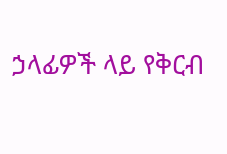ኃላፊዎች ላይ የቅርብ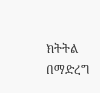ክትትል በማድረግ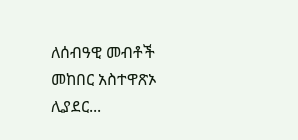ለሰብዓዊ መብቶች መከበር አስተዋጽኦ ሊያደር...